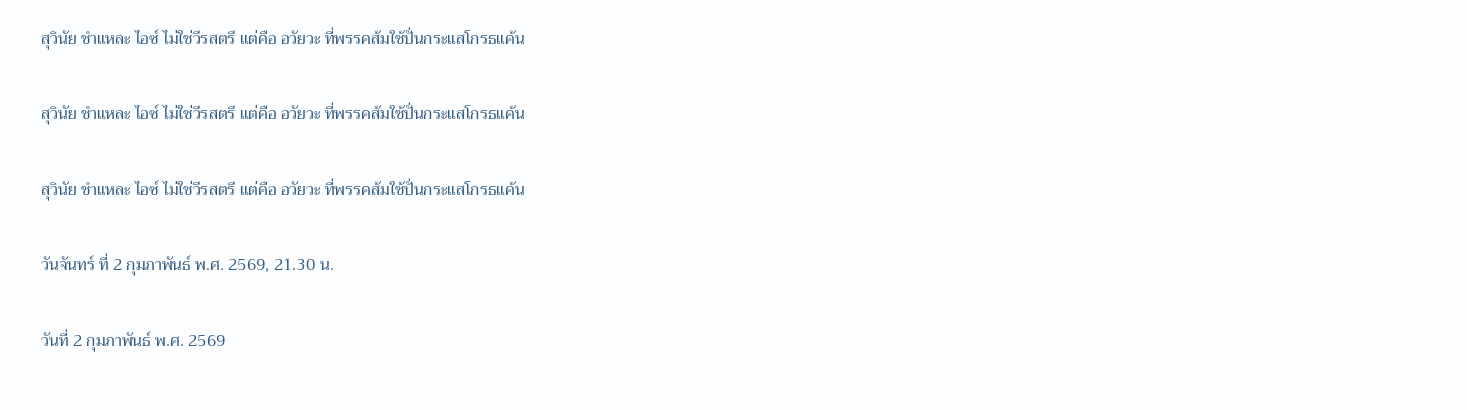สุวินัย ชำแหละ ไอซ์ ไม่ใช่วีรสตรี แต่คือ อวัยวะ ที่พรรคส้มใช้ปั่นกระแสโกรธแค้น

สุวินัย ชำแหละ ไอซ์ ไม่ใช่วีรสตรี แต่คือ อวัยวะ ที่พรรคส้มใช้ปั่นกระแสโกรธแค้น

สุวินัย ชำแหละ ไอซ์ ไม่ใช่วีรสตรี แต่คือ อวัยวะ ที่พรรคส้มใช้ปั่นกระแสโกรธแค้น

วันจันทร์ ที่ 2 กุมภาพันธ์ พ.ศ. 2569, 21.30 น.

วันที่ 2 กุมภาพันธ์ พ.ศ. 2569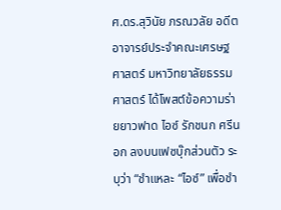ศ.ดร.สุวินัย ภรณวลัย อดีตอาจารย์ประจำคณะเศรษฐศาสตร์ มหาวิทยาลัยธรรมศาสตร์ ได้โพสต์ข้อความร่ายยาวฟาด ไอซ์ รักชนก ศรีนอก ลงบนเฟซบุ๊กส่วนตัว ระบุว่า “ชำแหละ “ไอซ์” เพื่อชำ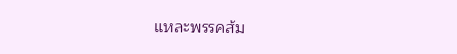แหละพรรคส้ม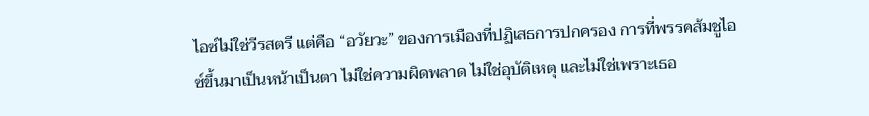ไอซ์ไม่ใช่วีรสตรี แต่คือ “อวัยวะ” ของการเมืองที่ปฏิเสธการปกครอง การที่พรรคส้มชูไอซ์ขึ้นมาเป็นหน้าเป็นตา ไม่ใช่ความผิดพลาด ไม่ใช่อุบัติเหตุ และไม่ใช่เพราะเธอ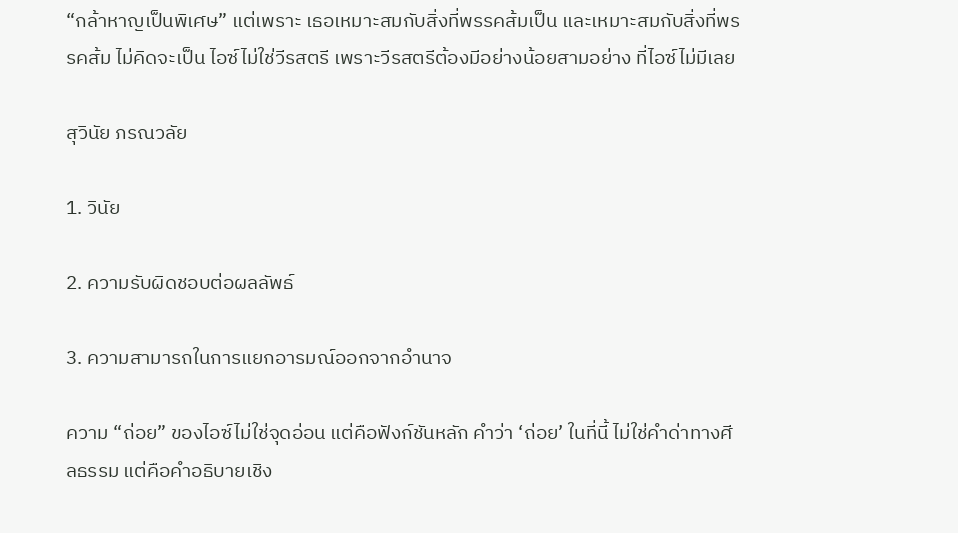“กล้าหาญเป็นพิเศษ” แต่เพราะ เธอเหมาะสมกับสิ่งที่พรรคส้มเป็น และเหมาะสมกับสิ่งที่พรรคส้ม ไม่คิดจะเป็น ไอซ์ไม่ใช่วีรสตรี เพราะวีรสตรีต้องมีอย่างน้อยสามอย่าง ที่ไอซ์ไม่มีเลย

สุวินัย ภรณวลัย

1. วินัย

2. ความรับผิดชอบต่อผลลัพธ์

3. ความสามารถในการแยกอารมณ์ออกจากอำนาจ

ความ “ถ่อย” ของไอซ์ไม่ใช่จุดอ่อน แต่คือฟังก์ชันหลัก คำว่า ‘ถ่อย’ ในที่นี้ ไม่ใช่คำด่าทางศีลธรรม แต่คือคำอธิบายเชิง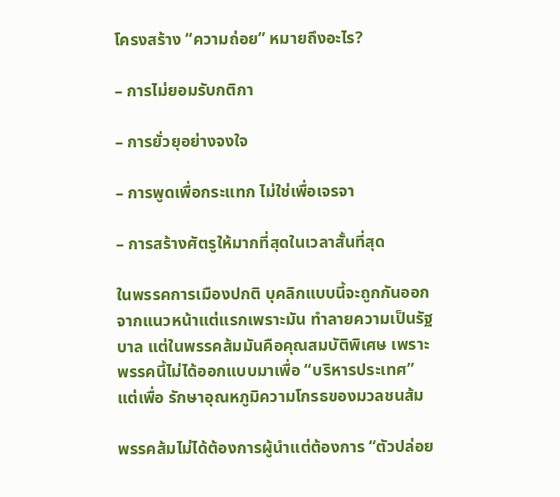โครงสร้าง “ความถ่อย” หมายถึงอะไร?

– การไม่ยอมรับกติกา

– การยั่วยุอย่างจงใจ

– การพูดเพื่อกระแทก ไม่ใช่เพื่อเจรจา

– การสร้างศัตรูให้มากที่สุดในเวลาสั้นที่สุด

ในพรรคการเมืองปกติ บุคลิกแบบนี้จะถูกกันออกจากแนวหน้าแต่แรกเพราะมัน ทำลายความเป็นรัฐบาล แต่ในพรรคส้มมันคือคุณสมบัติพิเศษ เพราะพรรคนี้ไม่ได้ออกแบบมาเพื่อ “บริหารประเทศ” แต่เพื่อ รักษาอุณหภูมิความโกรธของมวลชนส้ม

พรรคส้มไม่ได้ต้องการผู้นำแต่ต้องการ “ตัวปล่อย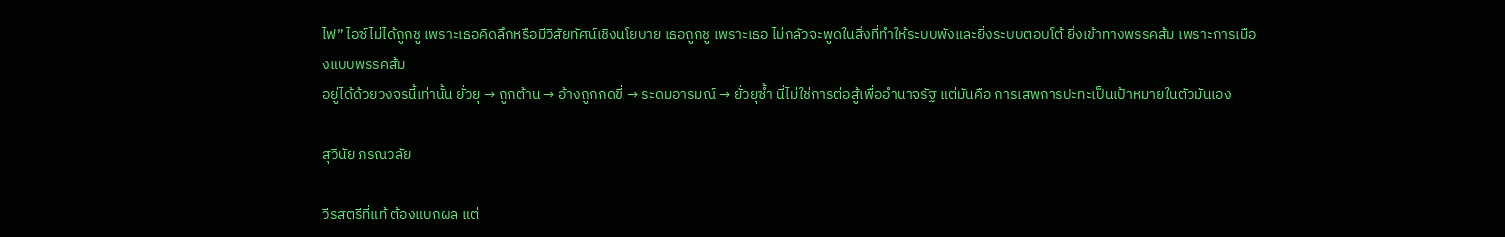ไฟ” ไอซ์ไม่ได้ถูกชู เพราะเธอคิดลึกหรือมีวิสัยทัศน์เชิงนโยบาย เธอถูกชู เพราะเธอ ไม่กลัวจะพูดในสิ่งที่ทำให้ระบบพังและยิ่งระบบตอบโต้ ยิ่งเข้าทางพรรคส้ม เพราะการเมืองแบบพรรคส้ม
อยู่ได้ด้วยวงจรนี้เท่านั้น ยั่วยุ → ถูกต้าน → อ้างถูกกดขี่ → ระดมอารมณ์ → ยั่วยุซ้ำ นี่ไม่ใช่การต่อสู้เพื่ออำนาจรัฐ แต่มันคือ การเสพการปะทะเป็นเป้าหมายในตัวมันเอง

สุวินัย ภรณวลัย

วีรสตรีที่แท้ ต้องแบกผล แต่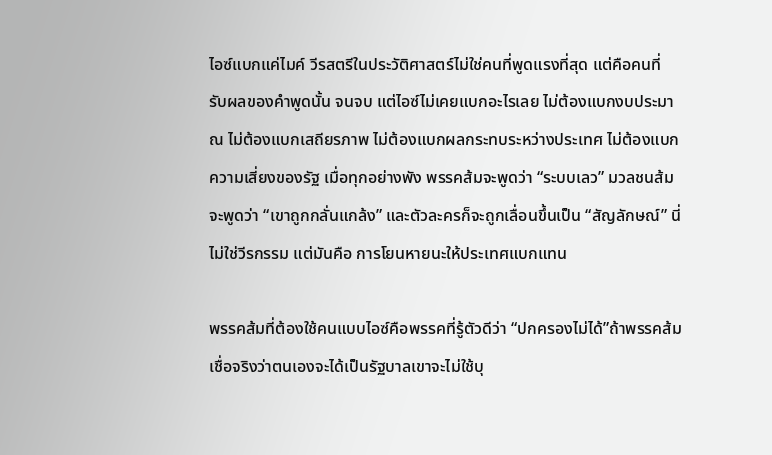ไอซ์แบกแค่ไมค์ วีรสตรีในประวัติศาสตร์ไม่ใช่คนที่พูดแรงที่สุด แต่คือคนที่ รับผลของคำพูดนั้น จนจบ แต่ไอซ์ไม่เคยแบกอะไรเลย ไม่ต้องแบกงบประมาณ ไม่ต้องแบกเสถียรภาพ ไม่ต้องแบกผลกระทบระหว่างประเทศ ไม่ต้องแบกความเสี่ยงของรัฐ เมื่อทุกอย่างพัง พรรคส้มจะพูดว่า “ระบบเลว” มวลชนส้มจะพูดว่า “เขาถูกกลั่นแกล้ง” และตัวละครก็จะถูกเลื่อนขึ้นเป็น “สัญลักษณ์” นี่ไม่ใช่วีรกรรม แต่มันคือ การโยนหายนะให้ประเทศแบกแทน

พรรคส้มที่ต้องใช้คนแบบไอซ์คือพรรคที่รู้ตัวดีว่า “ปกครองไม่ได้”ถ้าพรรคส้มเชื่อจริงว่าตนเองจะได้เป็นรัฐบาลเขาจะไม่ใช้บุ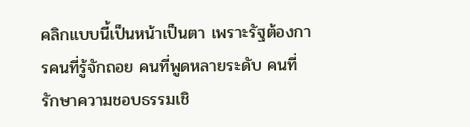คลิกแบบนี้เป็นหน้าเป็นตา เพราะรัฐต้องการคนที่รู้จักถอย คนที่พูดหลายระดับ คนที่รักษาความชอบธรรมเชิ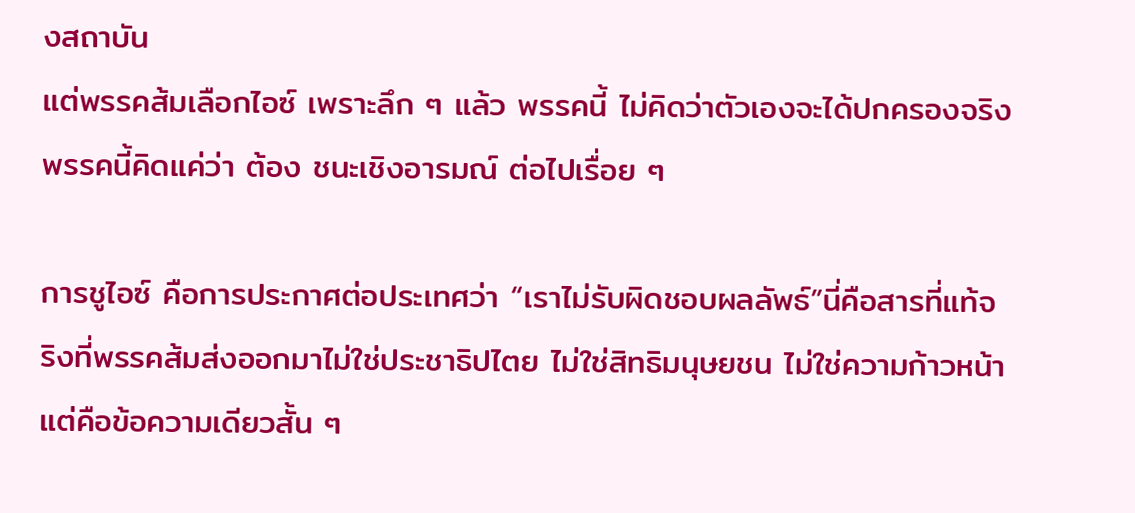งสถาบัน
แต่พรรคส้มเลือกไอซ์ เพราะลึก ๆ แล้ว พรรคนี้ ไม่คิดว่าตัวเองจะได้ปกครองจริง พรรคนี้คิดแค่ว่า ต้อง ชนะเชิงอารมณ์ ต่อไปเรื่อย ๆ

การชูไอซ์ คือการประกาศต่อประเทศว่า “เราไม่รับผิดชอบผลลัพธ์”นี่คือสารที่แท้จริงที่พรรคส้มส่งออกมาไม่ใช่ประชาธิปไตย ไม่ใช่สิทธิมนุษยชน ไม่ใช่ความก้าวหน้า แต่คือข้อความเดียวสั้น ๆ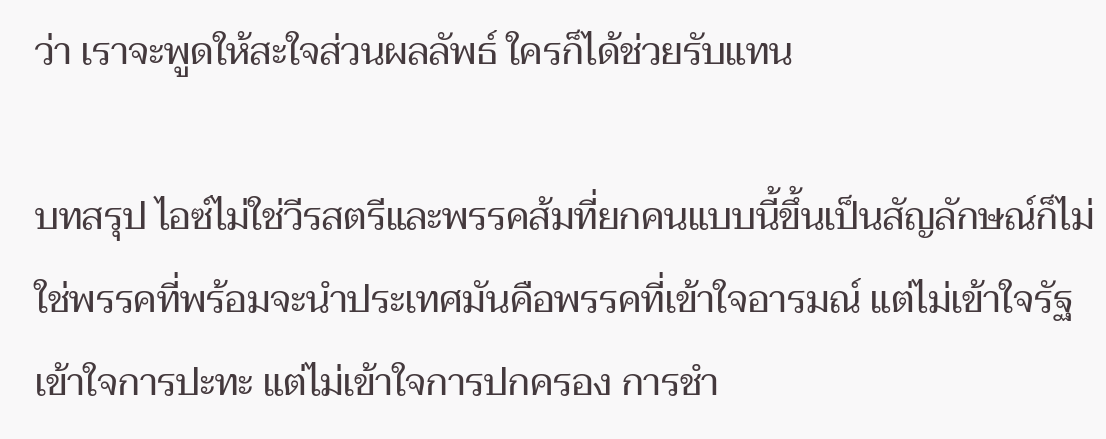ว่า เราจะพูดให้สะใจส่วนผลลัพธ์ ใครก็ได้ช่วยรับแทน

บทสรุป ไอซ์ไม่ใช่วีรสตรีและพรรคส้มที่ยกคนแบบนี้ขึ้นเป็นสัญลักษณ์ก็ไม่ใช่พรรคที่พร้อมจะนำประเทศมันคือพรรคที่เข้าใจอารมณ์ แต่ไม่เข้าใจรัฐ เข้าใจการปะทะ แต่ไม่เข้าใจการปกครอง การชำ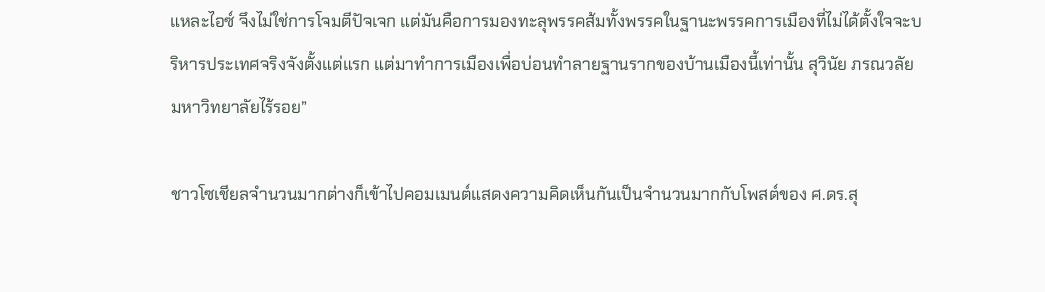แหละไอซ์ จึงไม่ใช่การโจมตีปัจเจก แต่มันคือการมองทะลุพรรคส้มทั้งพรรคในฐานะพรรคการเมืองที่ไม่ได้ตั้งใจจะบริหารประเทศจริงจังตั้งแต่แรก แต่มาทำการเมืองเพื่อบ่อนทำลายฐานรากของบ้านเมืองนี้เท่านั้น สุวินัย ภรณวลัย มหาวิทยาลัยไร้รอย”

ชาวโซเชียลจำนวนมากต่างก็เข้าไปคอมเมนต์แสดงความคิดเห็นกันเป็นจำนวนมากกับโพสต์ของ ศ.ดร.สุ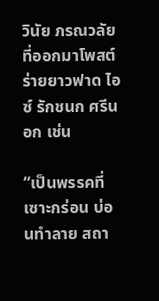วินัย ภรณวลัย ที่ออกมาโพสต์ร่ายยาวฟาด ไอซ์ รักชนก ศรีนอก เช่น

“เป็นพรรคที่ เซาะกร่อน บ่อนทำลาย สถา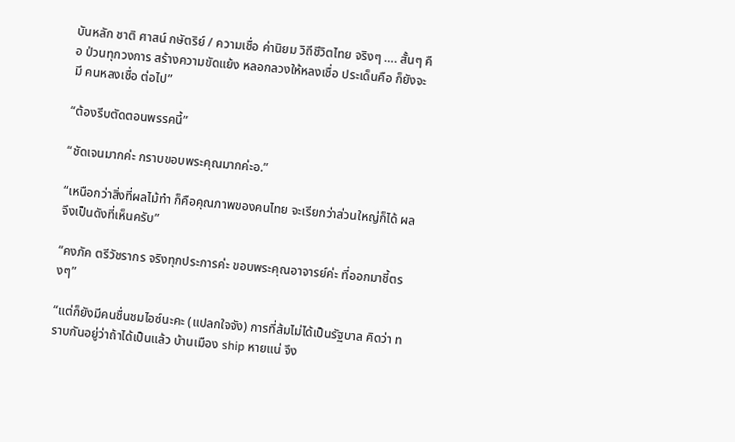บันหลัก ชาติ ศาสน์ กษัตริย์ / ความเชื่อ ค่านิยม วิถีชีวิตไทย จริงๆ …. สั้นๆ คือ ป่วนทุกวงการ สร้างความขัดแย้ง หลอกลวงให้หลงเชื่อ ประเด็นคือ ก็ยังจะมี คนหลงเชื่อ ต่อไป”

“ต้องรีบตัดตอนพรรคนี้”

“ชัดเจนมากค่ะ กราบขอบพระคุณมากค่ะอ.”

“เหนือกว่าสิ่งที่ผลไม้ทำ ก็คือคุณภาพของคนไทย จะเรียกว่าส่วนใหญ่ก็ได้ ผลจึงเป็นดังที่เห็นครับ”

“คงภัค ตรีวัชรากร จริงทุกประการค่ะ ขอบพระคุณอาจารย์ค่ะ ที่ออกมาชี้ตรงๆ”

“แต่ก็ยังมีคนชื่นชมไอซ์นะคะ (แปลกใจจัง) การที่ส้มไม่ได้เป็นรัฐบาล คิดว่า ทราบกันอยู่ว่าถ้าได้เป็นแล้ว บ้านเมือง ship หายแน่ จึง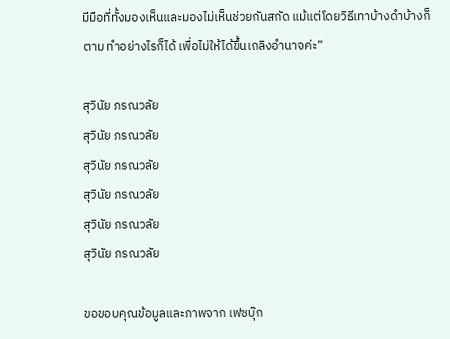มีมือที่ทั้งมองเห็นและมองไม่เห็นช่วยกันสกัด แม้แต่โดยวิธีเทาบ้างดำบ้างก็ตาม ทำอย่างไรก็ได้ เพื่อไม่ให้ได้ขึ้นเถลิงอำนาจค่ะ”

สุวินัย ภรณวลัย
สุวินัย ภรณวลัย
สุวินัย ภรณวลัย
สุวินัย ภรณวลัย
สุวินัย ภรณวลัย
สุวินัย ภรณวลัย

ขอขอบคุณข้อมูลและภาพจาก เฟซบุ๊ก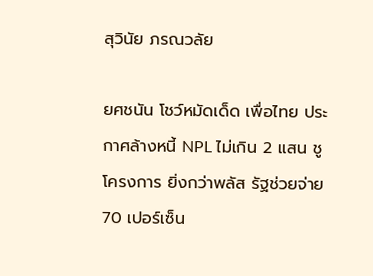สุวินัย ภรณวลัย

ยศชนัน โชว์หมัดเด็ด เพื่อไทย ประกาศล้างหนี้ NPL ไม่เกิน 2 แสน ชูโครงการ ยิ่งกว่าพลัส รัฐช่วยจ่าย 70 เปอร์เซ็น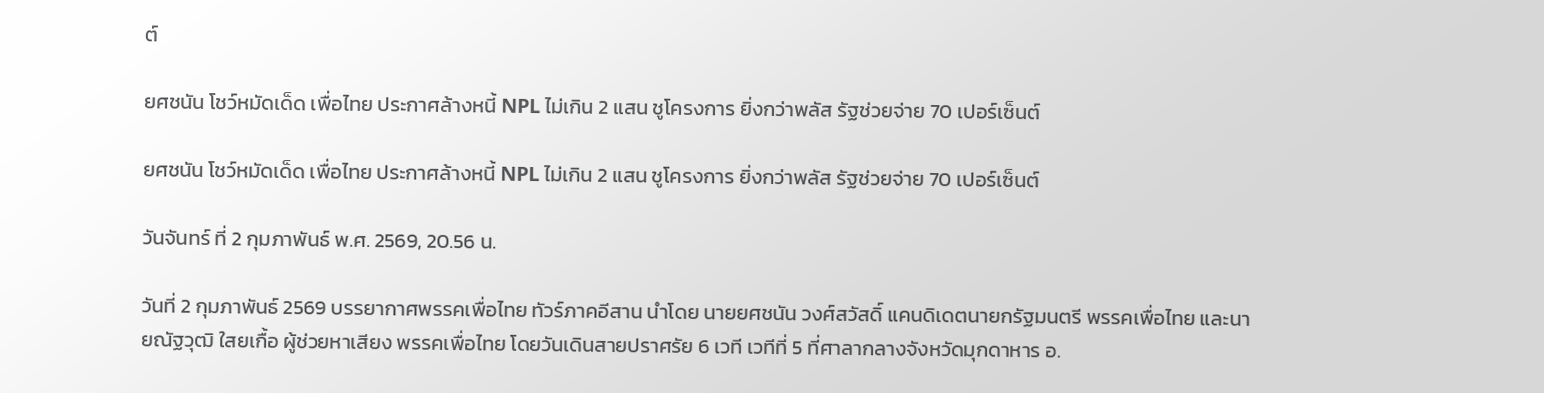ต์

ยศชนัน โชว์หมัดเด็ด เพื่อไทย ประกาศล้างหนี้ NPL ไม่เกิน 2 แสน ชูโครงการ ยิ่งกว่าพลัส รัฐช่วยจ่าย 70 เปอร์เซ็นต์

ยศชนัน โชว์หมัดเด็ด เพื่อไทย ประกาศล้างหนี้ NPL ไม่เกิน 2 แสน ชูโครงการ ยิ่งกว่าพลัส รัฐช่วยจ่าย 70 เปอร์เซ็นต์

วันจันทร์ ที่ 2 กุมภาพันธ์ พ.ศ. 2569, 20.56 น.

วันที่ 2 กุมภาพันธ์ 2569 บรรยากาศพรรคเพื่อไทย ทัวร์ภาคอีสาน นำโดย นายยศชนัน วงศ์สวัสดิ์ แคนดิเดตนายกรัฐมนตรี พรรคเพื่อไทย และนายณัฐวุฒิ ใสยเกื้อ ผู้ช่วยหาเสียง พรรคเพื่อไทย โดยวันเดินสายปราศรัย 6 เวที เวทีที่ 5 ที่ศาลากลางจังหวัดมุกดาหาร อ.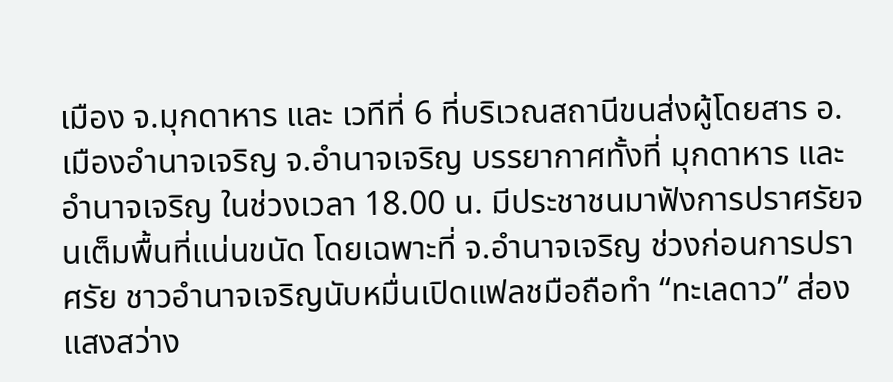เมือง จ.มุกดาหาร และ เวทีที่ 6 ที่บริเวณสถานีขนส่งผู้โดยสาร อ.เมืองอำนาจเจริญ จ.อำนาจเจริญ บรรยากาศทั้งที่ มุกดาหาร และ อำนาจเจริญ ในช่วงเวลา 18.00 น. มีประชาชนมาฟังการปราศรัยจนเต็มพื้นที่แน่นขนัด โดยเฉพาะที่ จ.อำนาจเจริญ ช่วงก่อนการปราศรัย ชาวอำนาจเจริญนับหมื่นเปิดแฟลชมือถือทำ “ทะเลดาว” ส่องแสงสว่าง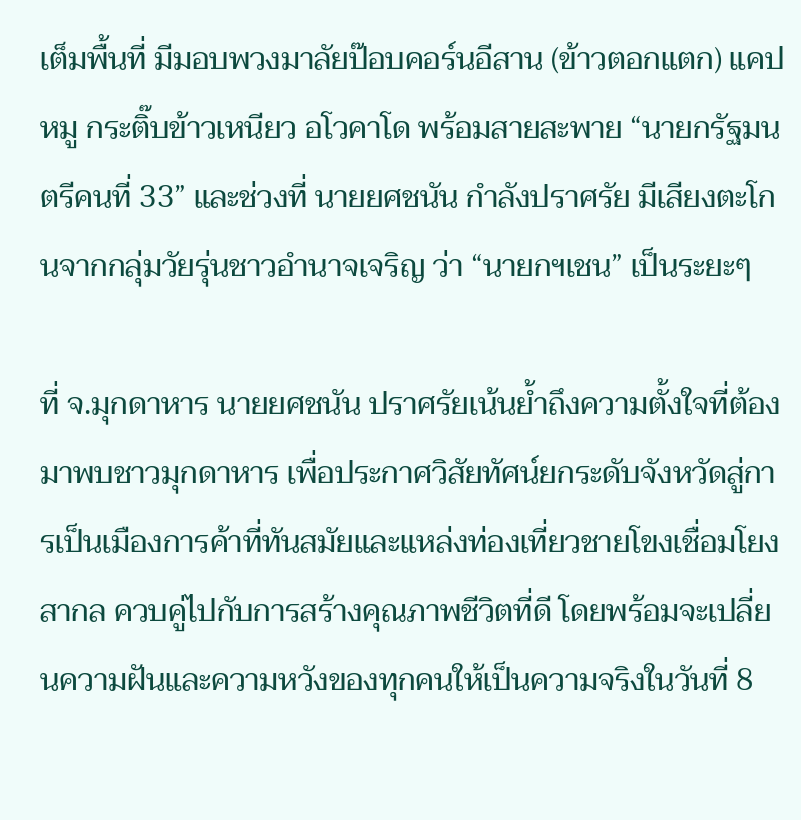เต็มพื้นที่ มีมอบพวงมาลัยป๊อบคอร์นอีสาน (ข้าวตอกแตก) แคปหมู กระติ๊บข้าวเหนียว อโวคาโด พร้อมสายสะพาย “นายกรัฐมนตรีคนที่ 33” และช่วงที่ นายยศชนัน กำลังปราศรัย มีเสียงตะโกนจากกลุ่มวัยรุ่นชาวอำนาจเจริญ ว่า “นายกฯเชน” เป็นระยะๆ

ที่ จ.มุกดาหาร นายยศชนัน ปราศรัยเน้นย้ำถึงความตั้งใจที่ต้องมาพบชาวมุกดาหาร เพื่อประกาศวิสัยทัศน์ยกระดับจังหวัดสู่การเป็นเมืองการค้าที่ทันสมัยและแหล่งท่องเที่ยวชายโขงเชื่อมโยงสากล ควบคู่ไปกับการสร้างคุณภาพชีวิตที่ดี โดยพร้อมจะเปลี่ยนความฝันและความหวังของทุกคนให้เป็นความจริงในวันที่ 8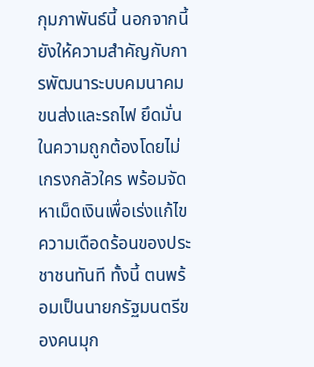กุมภาพันธ์นี้ นอกจากนี้ยังให้ความสำคัญกับการพัฒนาระบบคมนาคมขนส่งและรถไฟ ยึดมั่นในความถูกต้องโดยไม่เกรงกลัวใคร พร้อมจัดหาเม็ดเงินเพื่อเร่งแก้ไขความเดือดร้อนของประชาชนทันที ทั้งนี้ ตนพร้อมเป็นนายกรัฐมนตรีของคนมุก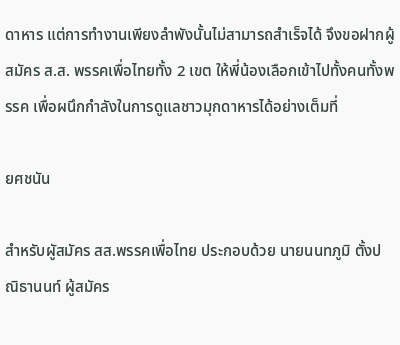ดาหาร แต่การทำงานเพียงลำพังนั้นไม่สามารถสำเร็จได้ จึงขอฝากผู้สมัคร ส.ส. พรรคเพื่อไทยทั้ง 2 เขต ให้พี่น้องเลือกเข้าไปทั้งคนทั้งพรรค เพื่อผนึกกำลังในการดูแลชาวมุกดาหารได้อย่างเต็มที่

ยศชนัน

สำหรับผูัสมัคร สส.พรรคเพื่อไทย ประกอบด้วย นายนนทภูมิ ตั้งปณิธานนท์ ผู้สมัคร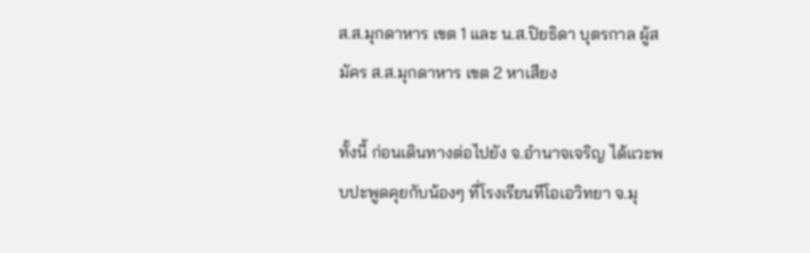ส.ส.มุกดาหาร เขต 1 และ น.ส.ปิยธิดา บุตรกาล ผู้สมัคร ส.ส.มุกดาหาร เขต 2 หาเสียง

ทั้งนี้ ก่อนเดินทางต่อไปยัง จ.อำนาจเจริญ ได้แวะพบปะพูดคุยกับน้องๆ ที่โรงเรียนทีโอเอวิทยา จ.มุ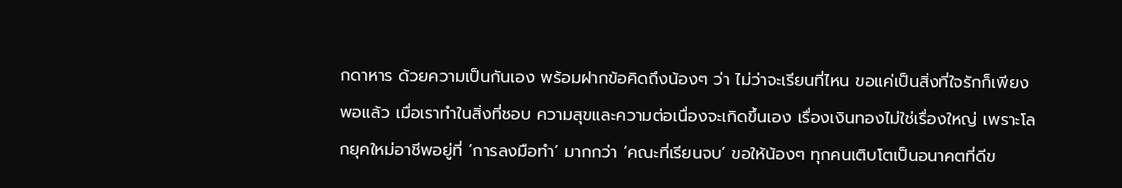กดาหาร ด้วยความเป็นกันเอง พร้อมฝากข้อคิดถึงน้องๆ ว่า ไม่ว่าจะเรียนที่ไหน ขอแค่เป็นสิ่งที่ใจรักก็เพียงพอแล้ว เมื่อเราทำในสิ่งที่ชอบ ความสุขและความต่อเนื่องจะเกิดขึ้นเอง เรื่องเงินทองไม่ใช่เรื่องใหญ่ เพราะโลกยุคใหม่อาชีพอยู่ที่ ‘การลงมือทำ’ มากกว่า ‘คณะที่เรียนจบ’ ขอให้น้องๆ ทุกคนเติบโตเป็นอนาคตที่ดีข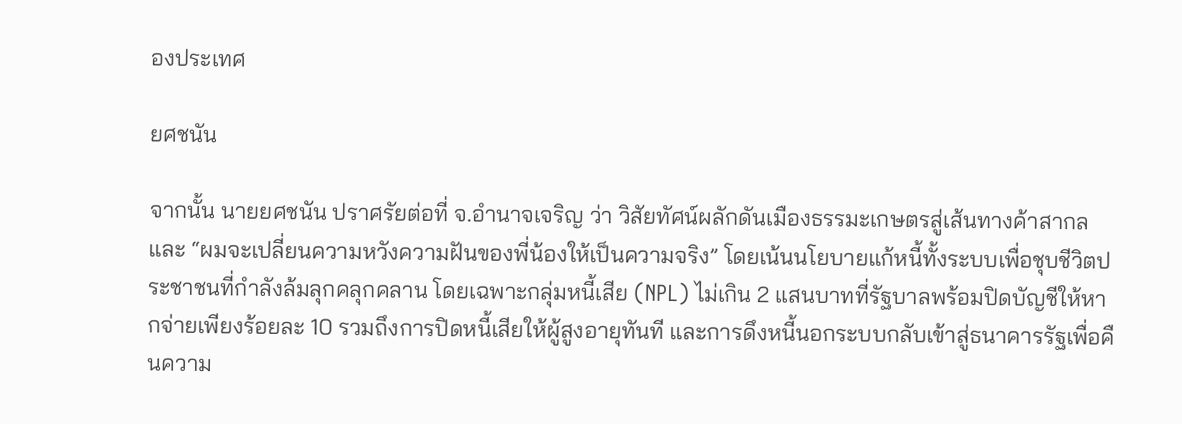องประเทศ

ยศชนัน

จากนั้น นายยศชนัน ปราศรัยต่อที่ จ.อำนาจเจริญ ว่า วิสัยทัศน์ผลักดันเมืองธรรมะเกษตรสู่เส้นทางค้าสากล และ “ผมจะเปลี่ยนความหวังความฝันของพี่น้องให้เป็นความจริง” โดยเน้นนโยบายแก้หนี้ทั้งระบบเพื่อชุบชีวิตประชาชนที่กำลังล้มลุกคลุกคลาน โดยเฉพาะกลุ่มหนี้เสีย (NPL) ไม่เกิน 2 แสนบาทที่รัฐบาลพร้อมปิดบัญชีให้หากจ่ายเพียงร้อยละ 10 รวมถึงการปิดหนี้เสียให้ผู้สูงอายุทันที และการดึงหนี้นอกระบบกลับเข้าสู่ธนาคารรัฐเพื่อคืนความ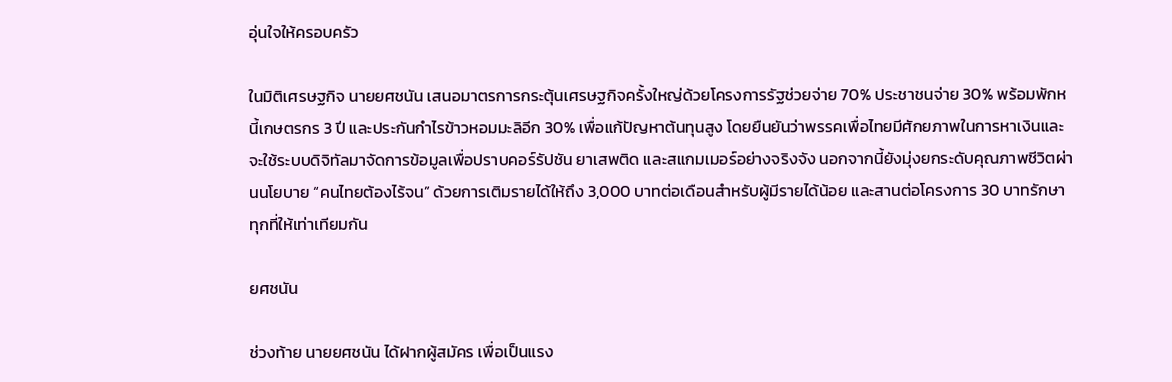อุ่นใจให้ครอบครัว

ในมิติเศรษฐกิจ นายยศชนัน เสนอมาตรการกระตุ้นเศรษฐกิจครั้งใหญ่ด้วยโครงการรัฐช่วยจ่าย 70% ประชาชนจ่าย 30% พร้อมพักหนี้เกษตรกร 3 ปี และประกันกำไรข้าวหอมมะลิอีก 30% เพื่อแก้ปัญหาต้นทุนสูง โดยยืนยันว่าพรรคเพื่อไทยมีศักยภาพในการหาเงินและจะใช้ระบบดิจิทัลมาจัดการข้อมูลเพื่อปราบคอร์รัปชัน ยาเสพติด และสแกมเมอร์อย่างจริงจัง นอกจากนี้ยังมุ่งยกระดับคุณภาพชีวิตผ่านนโยบาย “คนไทยต้องไร้จน” ด้วยการเติมรายได้ให้ถึง 3,000 บาทต่อเดือนสำหรับผู้มีรายได้น้อย และสานต่อโครงการ 30 บาทรักษาทุกที่ให้เท่าเทียมกัน

ยศชนัน

ช่วงท้าย นายยศชนัน ได้ฝากผู้สมัคร เพื่อเป็นแรง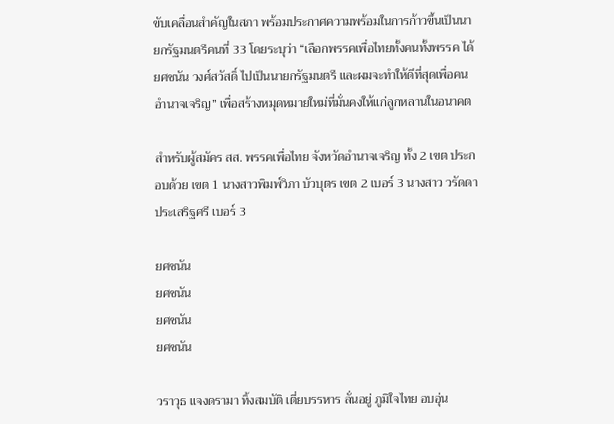ขับเคลื่อนสำคัญในสภา พร้อมประกาศความพร้อมในการก้าวขึ้นเป็นนายกรัฐมนตรีคนที่ 33 โดยระบุว่า “เลือกพรรคเพื่อไทยทั้งคนทั้งพรรค ได้ยศชนัน วงศ์สวัสดิ์ ไปเป็นนายกรัฐมนตรี และผมจะทำให้ดีที่สุดเพื่อคนอำนาจเจริญ” เพื่อสร้างหมุดหมายใหม่ที่มั่นคงให้แก่ลูกหลานในอนาคต

สำหรับผู้สมัคร สส. พรรคเพื่อไทย จังหวัดอำนาจเจริญ ทั้ง 2 เขต ประกอบด้วย เขต 1 นางสาวพิมพ์วิภา บัวบุตร เขต 2 เบอร์ 3 นางสาว วรัดดา ประเสริฐศรี เบอร์ 3

ยศชนัน
ยศชนัน
ยศชนัน
ยศชนัน

วราวุธ แจงดรามา ทิ้งสมบัติ เตี่ยบรรหาร ลั่นอยู่ ภูมิใจไทย อบอุ่น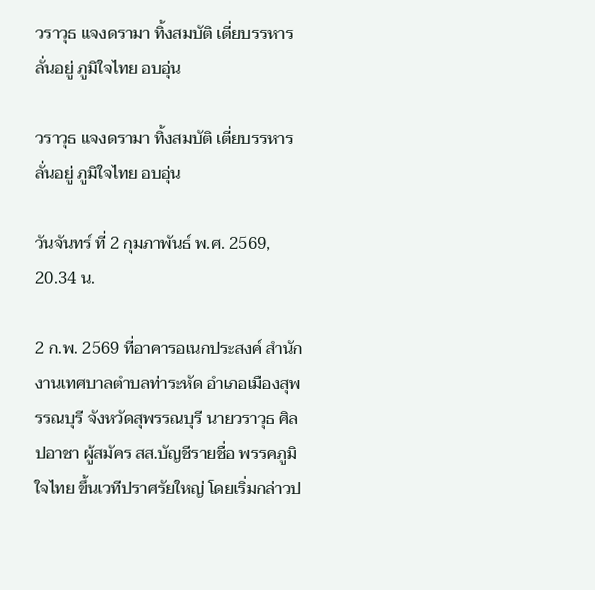วราวุธ แจงดรามา ทิ้งสมบัติ เตี่ยบรรหาร ลั่นอยู่ ภูมิใจไทย อบอุ่น

วราวุธ แจงดรามา ทิ้งสมบัติ เตี่ยบรรหาร ลั่นอยู่ ภูมิใจไทย อบอุ่น

วันจันทร์ ที่ 2 กุมภาพันธ์ พ.ศ. 2569, 20.34 น.

2 ก.พ. 2569 ที่อาคารอเนกประสงค์ สำนักงานเทศบาลตำบลท่าระหัด อำเภอเมืองสุพรรณบุรี จังหวัดสุพรรณบุรี นายวราวุธ ศิลปอาชา ผู้สมัคร สส.บัญชีรายชื่อ พรรคภูมิใจไทย ขึ้นเวทีปราศรัยใหญ่ โดยเริ่มกล่าวป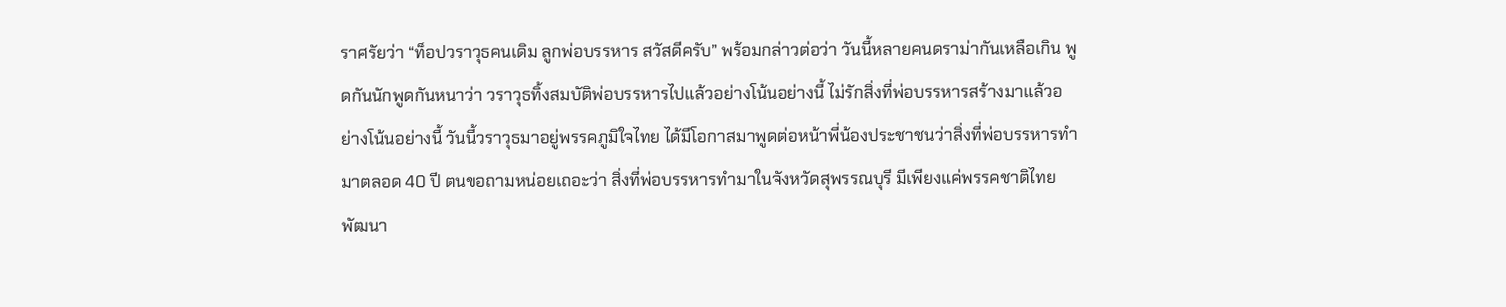ราศรัยว่า “ท็อปวราวุธคนเดิม ลูกพ่อบรรหาร สวัสดีครับ” พร้อมกล่าวต่อว่า วันนี้หลายคนดราม่ากันเหลือเกิน พูดกันนักพูดกันหนาว่า วราวุธทิ้งสมบัติพ่อบรรหารไปแล้วอย่างโน้นอย่างนี้ ไม่รักสิ่งที่พ่อบรรหารสร้างมาแล้วอย่างโน้นอย่างนี้ วันนี้วราวุธมาอยู่พรรคภูมิใจไทย ได้มีโอกาสมาพูดต่อหน้าพี่น้องประชาชนว่าสิ่งที่พ่อบรรหารทำมาตลอด 40 ปี ตนขอถามหน่อยเถอะว่า สิ่งที่พ่อบรรหารทำมาในจังหวัดสุพรรณบุรี มีเพียงแค่พรรคชาติไทยพัฒนา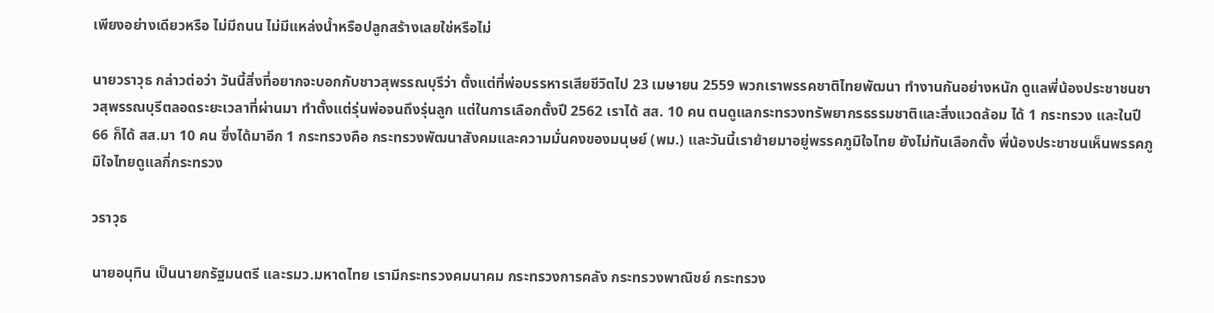เพียงอย่างเดียวหรือ ไม่มีถนน ไม่มีแหล่งน้ำหรือปลูกสร้างเลยใช่หรือไม่

นายวราวุธ กล่าวต่อว่า วันนี้สิ่งที่อยากจะบอกกับชาวสุพรรณบุรีว่า ตั้งแต่ที่พ่อบรรหารเสียชีวิตไป 23 เมษายน 2559 พวกเราพรรคชาติไทยพัฒนา ทำงานกันอย่างหนัก ดูแลพี่น้องประชาชนชาวสุพรรณบุรีตลอดระยะเวลาที่ผ่านมา ทำตั้งแต่รุ่นพ่อจนถึงรุ่นลูก แต่ในการเลือกตั้งปี 2562 เราได้ สส. 10 คน ตนดูแลกระทรวงทรัพยากรธรรมชาติและสิ่งแวดล้อม ได้ 1 กระทรวง และในปี 66 ก็ได้ สส.มา 10 คน ซึ่งได้มาอีก 1 กระทรวงคือ กระทรวงพัฒนาสังคมและความมั่นคงของมนุษย์ (พม.) และวันนี้เราย้ายมาอยู่พรรคภูมิใจไทย ยังไม่ทันเลือกตั้ง พี่น้องประชาชนเห็นพรรคภูมิใจไทยดูแลกี่กระทรวง

วราวุธ

นายอนุทิน เป็นนายกรัฐมนตรี และรมว.มหาดไทย เรามีกระทรวงคมนาคม กระทรวงการคลัง กระทรวงพาณิชย์ กระทรวง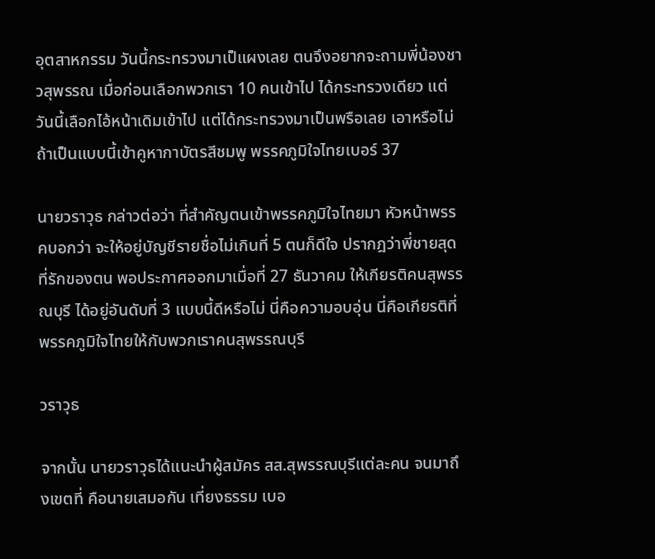อุตสาหกรรม วันนี้กระทรวงมาเป็แผงเลย ตนจึงอยากจะถามพี่น้องชาวสุพรรณ เมื่อก่อนเลือกพวกเรา 10 คนเข้าไป ได้กระทรวงเดียว แต่วันนี้เลือกไอ้หน้าเดิมเข้าไป แต่ได้กระทรวงมาเป็นพรือเลย เอาหรือไม่ ถ้าเป็นแบบนี้เข้าคูหากาบัตรสีชมพู พรรคภูมิใจไทยเบอร์ 37

นายวราวุธ กล่าวต่อว่า ที่สำคัญตนเข้าพรรคภูมิใจไทยมา หัวหน้าพรรคบอกว่า จะให้อยู่บัญชีรายชื่อไม่เกินที่ 5 ตนก็ดีใจ ปรากฎว่าพี่ชายสุดที่รักของตน พอประกาศออกมาเมื่อที่ 27 ธันวาคม ให้เกียรติคนสุพรรณบุรี ได้อยู่อันดับที่ 3 แบบนี้ดีหรือไม่ นี่คือความอบอุ่น นี่คือเกียรติที่พรรคภูมิใจไทยให้กับพวกเราคนสุพรรณบุรี

วราวุธ

จากนั้น นายวราวุธได้แนะนำผู้สมัคร สส.สุพรรณบุรีแต่ละคน จนมาถึงเขตที่ คือนายเสมอกัน เที่ยงธรรม เบอ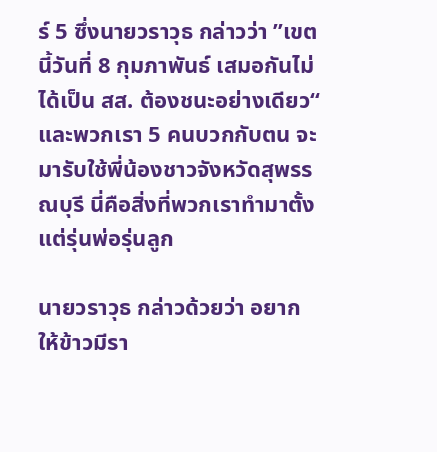ร์ 5 ซึ่งนายวราวุธ กล่าวว่า ”เขตนี้วันที่ 8 กุมภาพันธ์ เสมอกันไม่ได้เป็น สส. ต้องชนะอย่างเดียว“ และพวกเรา 5 คนบวกกับตน จะมารับใช้พี่น้องชาวจังหวัดสุพรรณบุรี นี่คือสิ่งที่พวกเราทำมาตั้งแต่รุ่นพ่อรุ่นลูก

นายวราวุธ กล่าวด้วยว่า อยากให้ข้าวมีรา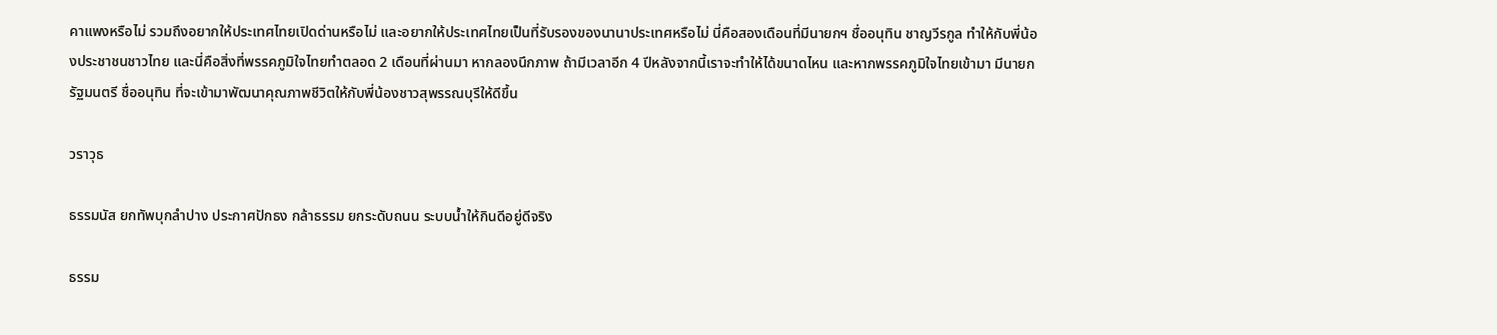คาแพงหรือไม่ รวมถึงอยากให้ประเทศไทยเปิดด่านหรือไม่ และอยากให้ประเทศไทยเป็นที่รับรองของนานาประเทศหรือไม่ นี่คือสองเดือนที่มีนายกฯ ชื่ออนุทิน ชาญวีรกูล ทำให้กับพี่น้องประชาชนชาวไทย และนี่คือสิ่งที่พรรคภูมิใจไทยทำตลอด 2 เดือนที่ผ่านมา หากลองนึกภาพ ถ้ามีเวลาอีก 4 ปีหลังจากนี้เราจะทำให้ได้ขนาดไหน และหากพรรคภูมิใจไทยเข้ามา มีนายกรัฐมนตรี ชื่ออนุทิน ที่จะเข้ามาพัฒนาคุณภาพชีวิตให้กับพี่น้องชาวสุพรรณบุรีให้ดีขึ้น

วราวุธ

ธรรมนัส ยกทัพบุกลำปาง ประกาศปักธง กล้าธรรม ยกระดับถนน ระบบน้ำให้กินดีอยู่ดีจริง

ธรรม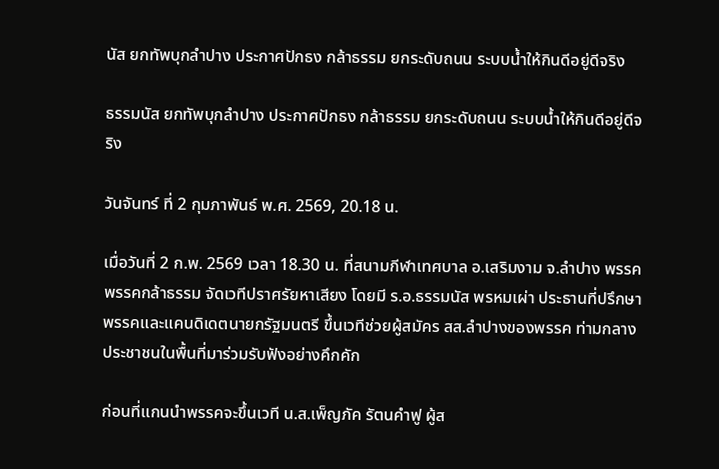นัส ยกทัพบุกลำปาง ประกาศปักธง กล้าธรรม ยกระดับถนน ระบบน้ำให้กินดีอยู่ดีจริง

ธรรมนัส ยกทัพบุกลำปาง ประกาศปักธง กล้าธรรม ยกระดับถนน ระบบน้ำให้กินดีอยู่ดีจริง

วันจันทร์ ที่ 2 กุมภาพันธ์ พ.ศ. 2569, 20.18 น.

เมื่อวันที่ 2 ก.พ. 2569 เวลา 18.30 น. ที่สนามกีฬาเทศบาล อ.เสริมงาม จ.ลำปาง พรรคพรรคกล้าธรรม จัดเวทีปราศรัยหาเสียง โดยมี ร.อ.ธรรมนัส พรหมเผ่า ประธานที่ปรึกษาพรรคและแคนดิเดตนายกรัฐมนตรี ขึ้นเวทีช่วยผู้สมัคร สส.ลำปางของพรรค ท่ามกลางประชาชนในพื้นที่มาร่วมรับฟังอย่างคึกคัก

ก่อนที่แกนนำพรรคจะขึ้นเวที น.ส.เพ็ญภัค รัตนคำฟู ผู้ส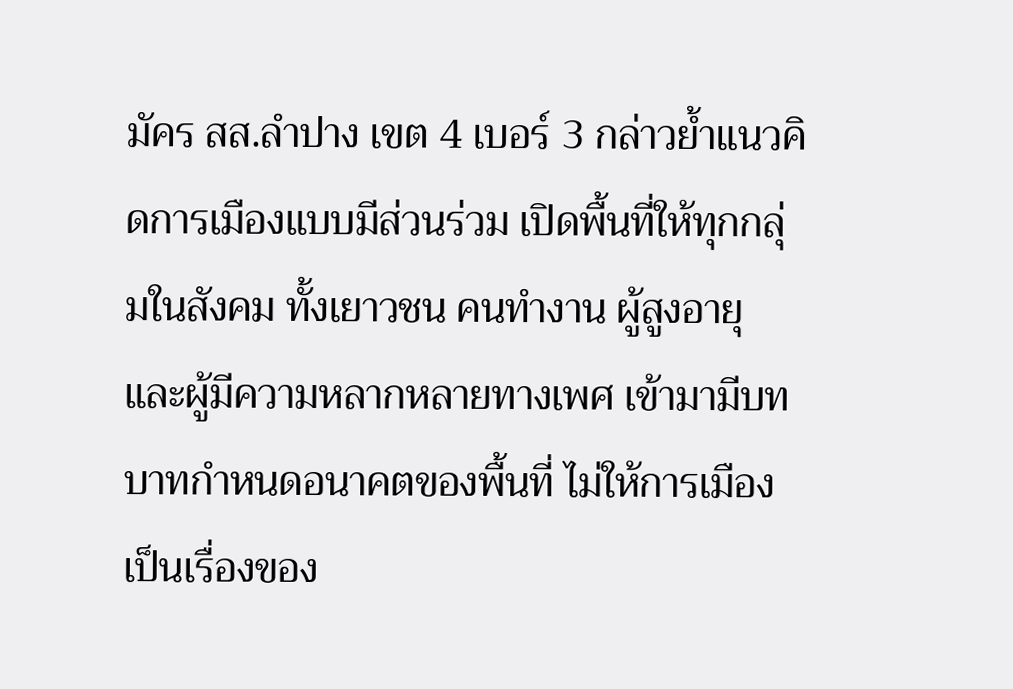มัคร สส.ลำปาง เขต 4 เบอร์ 3 กล่าวย้ำแนวคิดการเมืองแบบมีส่วนร่วม เปิดพื้นที่ให้ทุกกลุ่มในสังคม ทั้งเยาวชน คนทำงาน ผู้สูงอายุ และผู้มีความหลากหลายทางเพศ เข้ามามีบทบาทกำหนดอนาคตของพื้นที่ ไม่ให้การเมืองเป็นเรื่องของ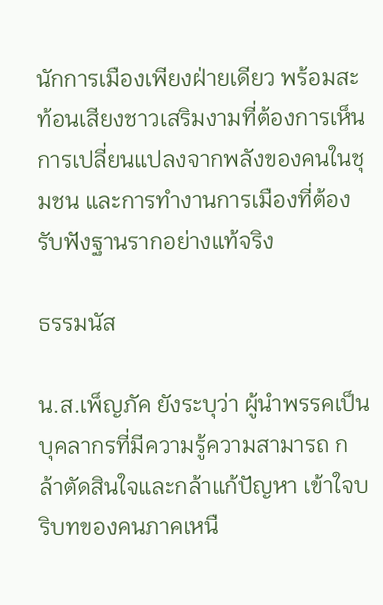นักการเมืองเพียงฝ่ายเดียว พร้อมสะท้อนเสียงชาวเสริมงามที่ต้องการเห็นการเปลี่ยนแปลงจากพลังของคนในชุมชน และการทำงานการเมืองที่ต้องรับฟังฐานรากอย่างแท้จริง

ธรรมนัส

น.ส.เพ็ญภัค ยังระบุว่า ผู้นำพรรคเป็นบุคลากรที่มีความรู้ความสามารถ กล้าตัดสินใจและกล้าแก้ปัญหา เข้าใจบริบทของคนภาคเหนื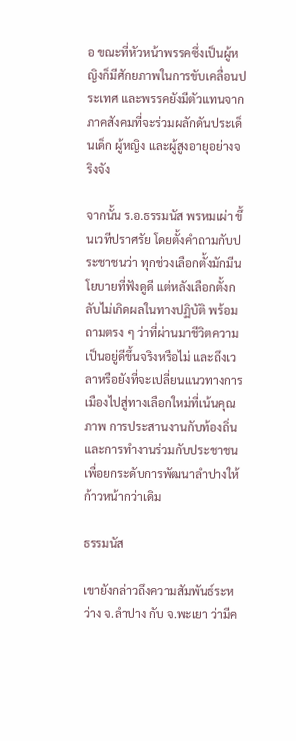อ ขณะที่หัวหน้าพรรคซึ่งเป็นผู้หญิงก็มีศักยภาพในการขับเคลื่อนประเทศ และพรรคยังมีตัวแทนจากภาคสังคมที่จะร่วมผลักดันประเด็นเด็ก ผู้หญิง และผู้สูงอายุอย่างจริงจัง

จากนั้น ร.อ.ธรรมนัส พรหมเผ่า ขึ้นเวทีปราศรัย โดยตั้งคำถามกับประชาชนว่า ทุกช่วงเลือกตั้งมักมีนโยบายที่ฟังดูดี แต่หลังเลือกตั้งกลับไม่เกิดผลในทางปฏิบัติ พร้อมถามตรง ๆ ว่าที่ผ่านมาชีวิตความเป็นอยู่ดีขึ้นจริงหรือไม่ และถึงเวลาหรือยังที่จะเปลี่ยนแนวทางการเมืองไปสู่ทางเลือกใหม่ที่เน้นคุณภาพ การประสานงานกับท้องถิ่น และการทำงานร่วมกับประชาชน เพื่อยกระดับการพัฒนาลำปางให้ก้าวหน้ากว่าเดิม

ธรรมนัส

เขายังกล่าวถึงความสัมพันธ์ระหว่าง จ.ลำปาง กับ จ.พะเยา ว่ามีค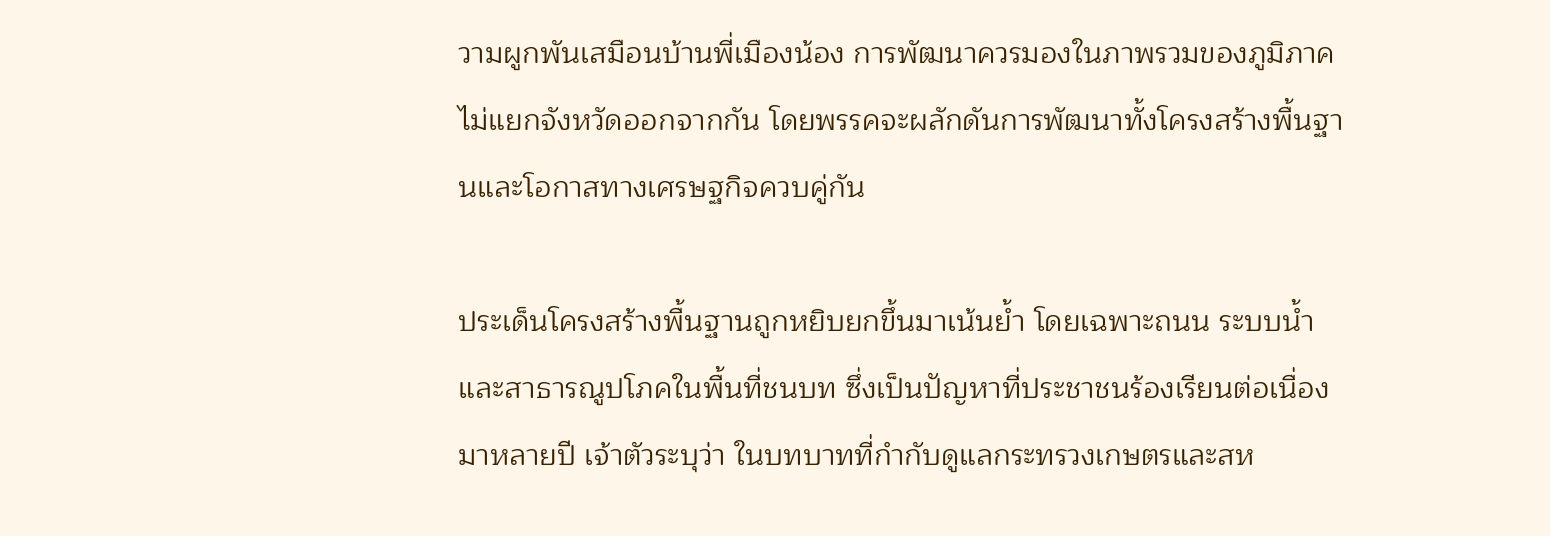วามผูกพันเสมือนบ้านพี่เมืองน้อง การพัฒนาควรมองในภาพรวมของภูมิภาค ไม่แยกจังหวัดออกจากกัน โดยพรรคจะผลักดันการพัฒนาทั้งโครงสร้างพื้นฐานและโอกาสทางเศรษฐกิจควบคู่กัน

ประเด็นโครงสร้างพื้นฐานถูกหยิบยกขึ้นมาเน้นย้ำ โดยเฉพาะถนน ระบบน้ำ และสาธารณูปโภคในพื้นที่ชนบท ซึ่งเป็นปัญหาที่ประชาชนร้องเรียนต่อเนื่องมาหลายปี เจ้าตัวระบุว่า ในบทบาทที่กำกับดูแลกระทรวงเกษตรและสห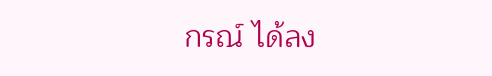กรณ์ ได้ลง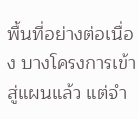พื้นที่อย่างต่อเนื่อง บางโครงการเข้าสู่แผนแล้ว แต่จำ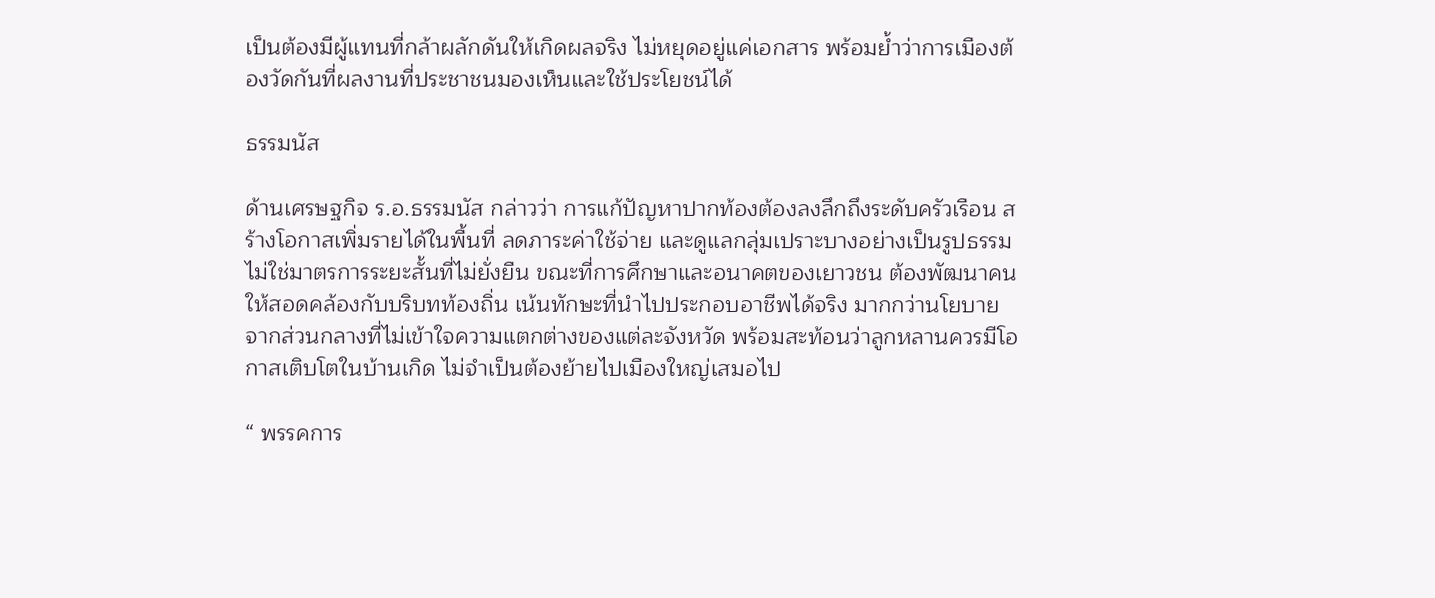เป็นต้องมีผู้แทนที่กล้าผลักดันให้เกิดผลจริง ไม่หยุดอยู่แค่เอกสาร พร้อมย้ำว่าการเมืองต้องวัดกันที่ผลงานที่ประชาชนมองเห็นและใช้ประโยชน์ได้

ธรรมนัส

ด้านเศรษฐกิจ ร.อ.ธรรมนัส กล่าวว่า การแก้ปัญหาปากท้องต้องลงลึกถึงระดับครัวเรือน สร้างโอกาสเพิ่มรายได้ในพื้นที่ ลดภาระค่าใช้จ่าย และดูแลกลุ่มเปราะบางอย่างเป็นรูปธรรม ไม่ใช่มาตรการระยะสั้นที่ไม่ยั่งยืน ขณะที่การศึกษาและอนาคตของเยาวชน ต้องพัฒนาคนให้สอดคล้องกับบริบทท้องถิ่น เน้นทักษะที่นำไปประกอบอาชีพได้จริง มากกว่านโยบายจากส่วนกลางที่ไม่เข้าใจความแตกต่างของแต่ละจังหวัด พร้อมสะท้อนว่าลูกหลานควรมีโอกาสเติบโตในบ้านเกิด ไม่จำเป็นต้องย้ายไปเมืองใหญ่เสมอไป

“ พรรคการ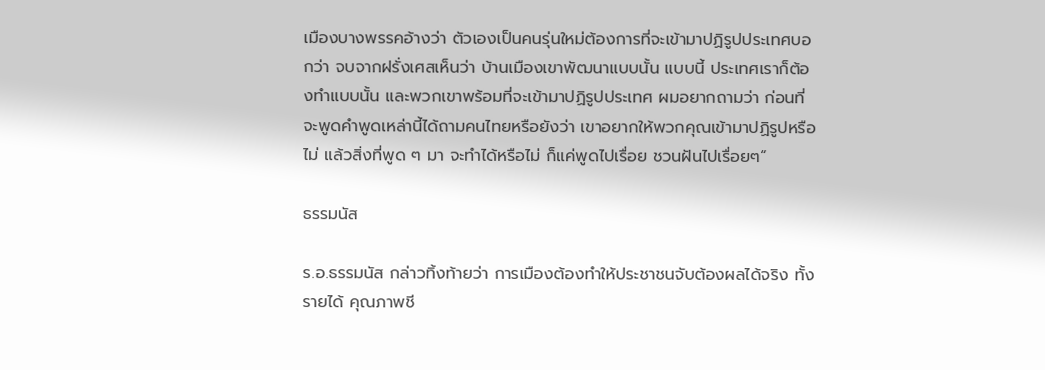เมืองบางพรรคอ้างว่า ตัวเองเป็นคนรุ่นใหม่ต้องการที่จะเข้ามาปฏิรูปประเทศบอกว่า จบจากฝรั่งเศสเห็นว่า บ้านเมืองเขาพัฒนาแบบนั้น แบบนี้ ประเทศเราก็ต้องทำแบบนั้น และพวกเขาพร้อมที่จะเข้ามาปฏิรูปประเทศ ผมอยากถามว่า ก่อนที่จะพูดคำพูดเหล่านี้ได้ถามคนไทยหรือยังว่า เขาอยากให้พวกคุณเข้ามาปฏิรูปหรือไม่ แล้วสิ่งที่พูด ๆ มา จะทำได้หรือไม่ ก็แค่พูดไปเรื่อย ชวนฝันไปเรื่อยๆ“

ธรรมนัส

ร.อ.ธรรมนัส กล่าวทิ้งท้ายว่า การเมืองต้องทำให้ประชาชนจับต้องผลได้จริง ทั้งรายได้ คุณภาพชี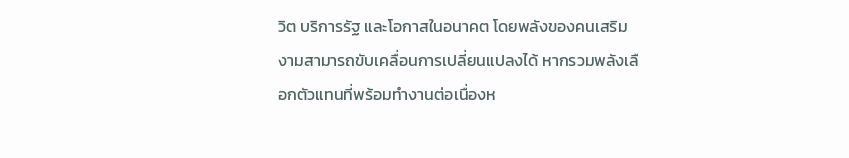วิต บริการรัฐ และโอกาสในอนาคต โดยพลังของคนเสริมงามสามารถขับเคลื่อนการเปลี่ยนแปลงได้ หากรวมพลังเลือกตัวแทนที่พร้อมทำงานต่อเนื่องห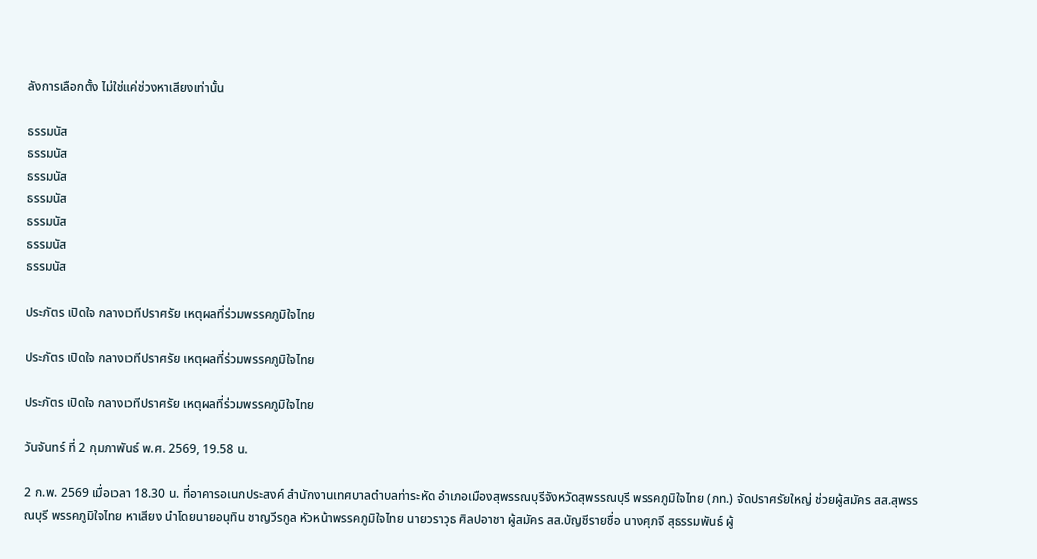ลังการเลือกตั้ง ไม่ใช่แค่ช่วงหาเสียงเท่านั้น

ธรรมนัส
ธรรมนัส
ธรรมนัส
ธรรมนัส
ธรรมนัส
ธรรมนัส
ธรรมนัส

ประภัตร เปิดใจ กลางเวทีปราศรัย เหตุผลที่ร่วมพรรคภูมิใจไทย

ประภัตร เปิดใจ กลางเวทีปราศรัย เหตุผลที่ร่วมพรรคภูมิใจไทย

ประภัตร เปิดใจ กลางเวทีปราศรัย เหตุผลที่ร่วมพรรคภูมิใจไทย

วันจันทร์ ที่ 2 กุมภาพันธ์ พ.ศ. 2569, 19.58 น.

2 ก.พ. 2569 เมื่อเวลา 18.30 น. ที่อาคารอเนกประสงค์ สำนักงานเทศบาลตำบลท่าระหัด อำเภอเมืองสุพรรณบุรีจังหวัดสุพรรณบุรี พรรคภูมิใจไทย (ภท.) จัดปราศรัยใหญ่ ช่วยผู้สมัคร สส.สุพรรณบุรี พรรคภูมิใจไทย หาเสียง นำโดยนายอนุทิน ชาญวีรกูล หัวหน้าพรรคภูมิใจไทย นายวราวุธ ศิลปอาชา ผู้สมัคร สส.บัญชีรายชื่อ นางศุภจี สุธรรมพันธ์ ผู้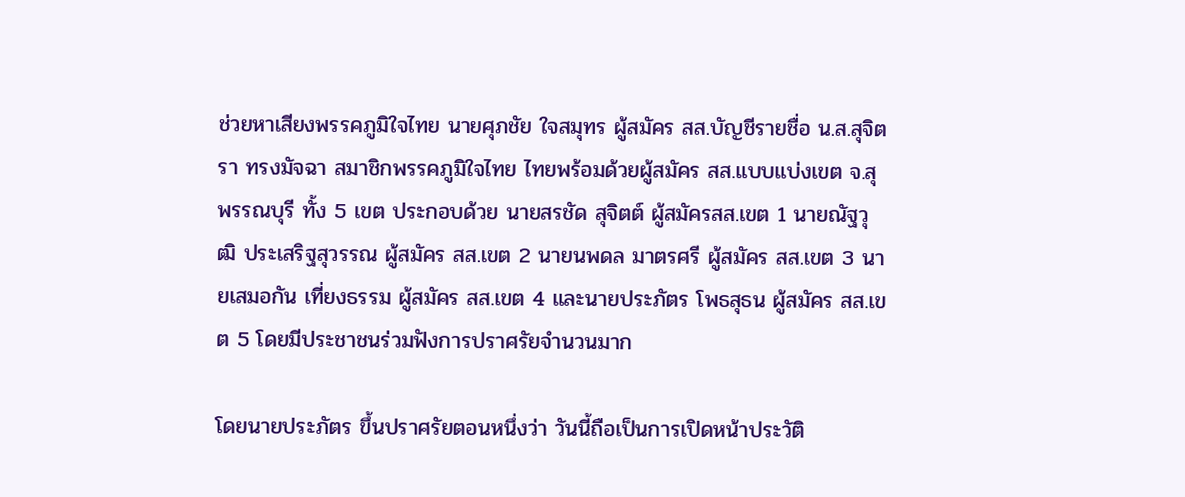ช่วยหาเสียงพรรคภูมิใจไทย นายศุภชัย ใจสมุทร ผู้สมัคร สส.บัญชีรายชื่อ น.ส.สุจิตรา ทรงมัจฉา สมาชิกพรรคภูมิใจไทย ไทยพร้อมด้วยผู้สมัคร สส.แบบแบ่งเขต จ.สุพรรณบุรี ทั้ง 5 เขต ประกอบด้วย นายสรชัด สุจิตต์ ผู้สมัครสส.เขต 1 นายณัฐวุฒิ ประเสริฐสุวรรณ ผู้สมัคร สส.เขต 2 นายนพดล มาตรศรี ผู้สมัคร สส.เขต 3 นายเสมอกัน เที่ยงธรรม ผู้สมัคร สส.เขต 4 และนายประภัตร โพธสุธน ผู้สมัคร สส.เขต 5 โดยมีประชาชนร่วมฟังการปราศรัยจำนวนมาก

โดยนายประภัตร ขึ้นปราศรัยตอนหนึ่งว่า วันนี้ถือเป็นการเปิดหน้าประวัติ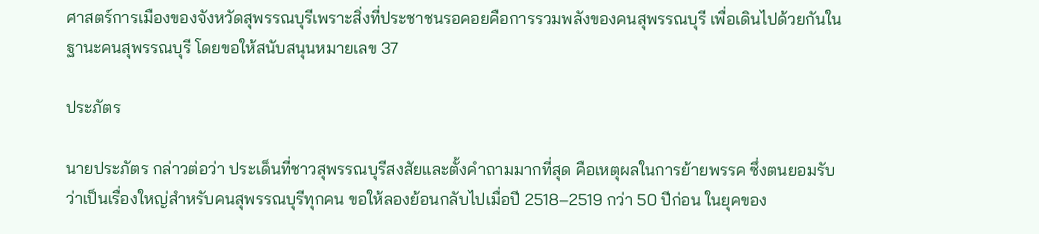ศาสตร์การเมืองของจังหวัดสุพรรณบุรีเพราะสิ่งที่ประชาชนรอคอยคือการรวมพลังของคนสุพรรณบุรี เพื่อเดินไปด้วยกันในฐานะคนสุพรรณบุรี โดยขอให้สนับสนุนหมายเลข 37

ประภัตร

นายประภัตร กล่าวต่อว่า ประเด็นที่ชาวสุพรรณบุรีสงสัยและตั้งคำถามมากที่สุด คือเหตุผลในการย้ายพรรค ซึ่งตนยอมรับว่าเป็นเรื่องใหญ่สำหรับคนสุพรรณบุรีทุกคน ขอให้ลองย้อนกลับไปเมื่อปี 2518–2519 กว่า 50 ปีก่อน ในยุคของ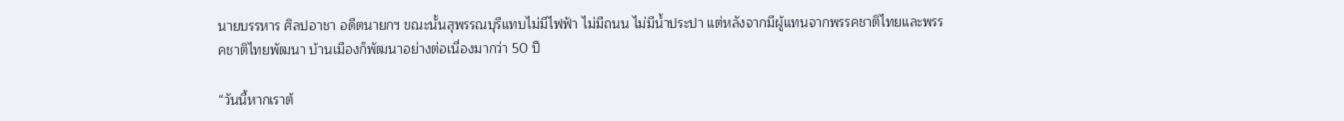นายบรรหาร ศิลปอาชา อดีตนายกฯ ขณะนั้นสุพรรณบุรีแทบไม่มีไฟฟ้า ไม่มีถนน ไม่มีน้ำประปา แต่หลังจากมีผู้แทนจากพรรคชาติไทยและพรรคชาติไทยพัฒนา บ้านเมืองก็พัฒนาอย่างต่อเนื่องมากว่า 50 ปี

“วันนี้หากเราต้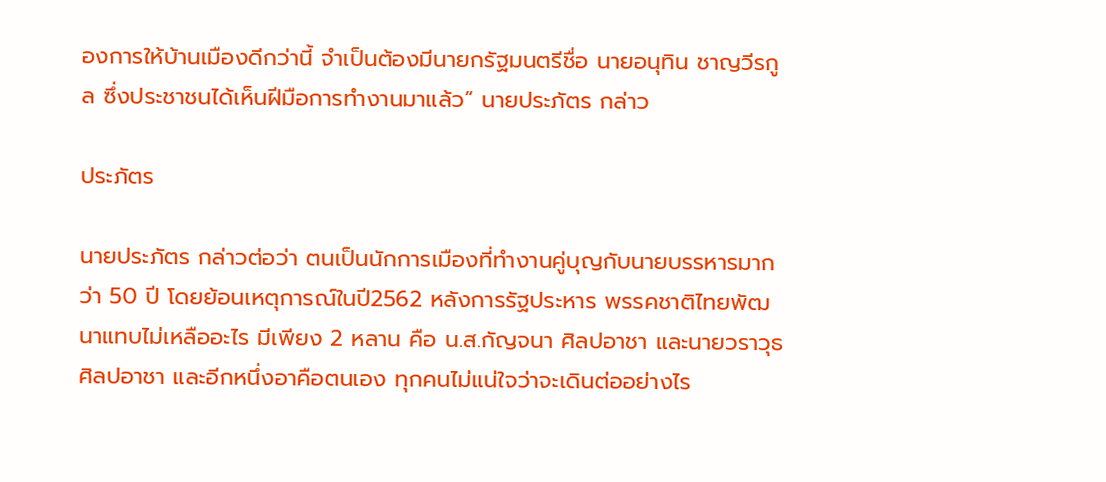องการให้บ้านเมืองดีกว่านี้ จำเป็นต้องมีนายกรัฐมนตรีชื่อ นายอนุทิน ชาญวีรกูล ซึ่งประชาชนได้เห็นฝีมือการทำงานมาแล้ว” นายประภัตร กล่าว

ประภัตร

นายประภัตร กล่าวต่อว่า ตนเป็นนักการเมืองที่ทำงานคู่บุญกับนายบรรหารมากว่า 50 ปี โดยย้อนเหตุการณ์ในปี2562 หลังการรัฐประหาร พรรคชาติไทยพัฒนาแทบไม่เหลืออะไร มีเพียง 2 หลาน คือ น.ส.กัญจนา ศิลปอาชา และนายวราวุธ ศิลปอาชา และอีกหนึ่งอาคือตนเอง ทุกคนไม่แน่ใจว่าจะเดินต่ออย่างไร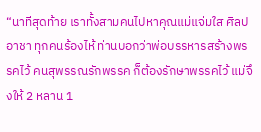“นาทีสุดท้าย เราทั้งสามคนไปหาคุณแม่แจ่มใส ศิลปอาชา ทุกคนร้องไห้ ท่านบอกว่าพ่อบรรหารสร้างพรรคไว้ คนสุพรรณรักพรรค ก็ต้องรักษาพรรคไว้ แม่จึงให้ 2 หลาน 1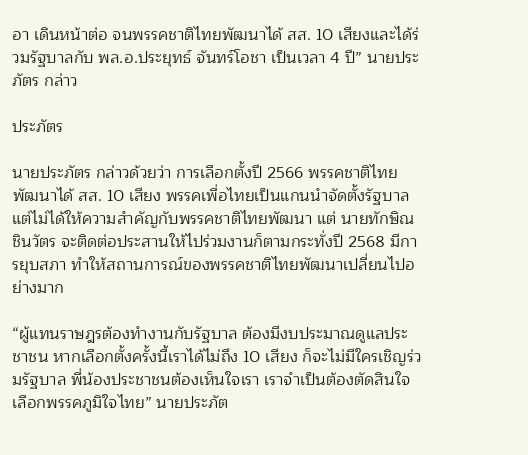อา เดินหน้าต่อ จนพรรคชาติไทยพัฒนาได้ สส. 10 เสียงและได้ร่วมรัฐบาลกับ พล.อ.ประยุทธ์ จันทร์โอชา เป็นเวลา 4 ปี” นายประภัตร กล่าว

ประภัตร

นายประภัตร กล่าวด้วยว่า การเลือกตั้งปี 2566 พรรคชาติไทยพัฒนาได้ สส. 10 เสียง พรรคเพื่อไทยเป็นแกนนำจัดตั้งรัฐบาล แต่ไม่ได้ให้ความสำคัญกับพรรคชาติไทยพัฒนา แต่ นายทักษิณ ชินวัตร จะติดต่อประสานให้ไปร่วมงานก็ตามกระทั่งปี 2568 มีการยุบสภา ทำให้สถานการณ์ของพรรคชาติไทยพัฒนาเปลี่ยนไปอย่างมาก

“ผู้แทนราษฎรต้องทำงานกับรัฐบาล ต้องมีงบประมาณดูแลประชาชน หากเลือกตั้งครั้งนี้เราได้ไม่ถึง 10 เสียง ก็จะไม่มีใครเชิญร่วมรัฐบาล พี่น้องประชาชนต้องเห็นใจเรา เราจำเป็นต้องตัดสินใจเลือกพรรคภูมิใจไทย” นายประภัต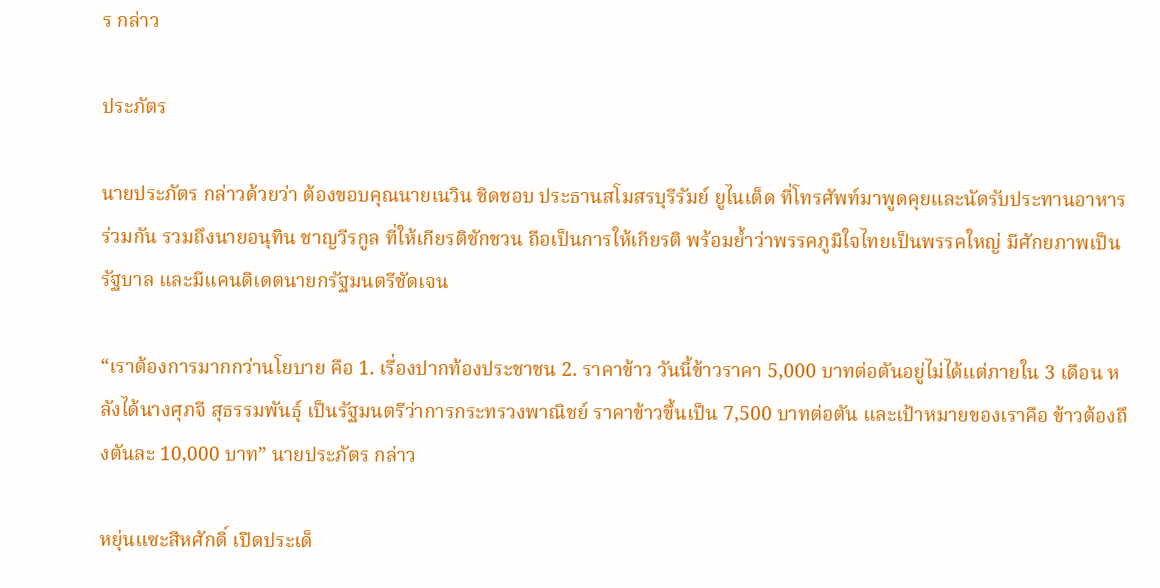ร กล่าว

ประภัตร

นายประภัตร กล่าวด้วยว่า ต้องขอบคุณนายเนวิน ชิดชอบ ประธานสโมสรบุรีรัมย์ ยูไนเต็ด ที่โทรศัพท์มาพูดคุยและนัดรับประทานอาหารร่วมกัน รวมถึงนายอนุทิน ชาญวีรกูล ที่ให้เกียรติชักชวน ถือเป็นการให้เกียรติ พร้อมย้ำว่าพรรคภูมิใจไทยเป็นพรรคใหญ่ มีศักยภาพเป็นรัฐบาล และมีแคนดิเดตนายกรัฐมนตรีชัดเจน

“เราต้องการมากกว่านโยบาย คือ 1. เรื่องปากท้องประชาชน 2. ราคาข้าว วันนี้ข้าวราคา 5,000 บาทต่อตันอยู่ไม่ได้แต่ภายใน 3 เดือน หลังได้นางศุภจี สุธรรมพันธุ์ เป็นรัฐมนตรีว่าการกระทรวงพาณิชย์ ราคาข้าวขึ้นเป็น 7,500 บาทต่อตัน และเป้าหมายของเราคือ ข้าวต้องถึงตันละ 10,000 บาท” นายประภัตร กล่าว

หยุ่นแซะสีหศักดิ์ เปิดประเด็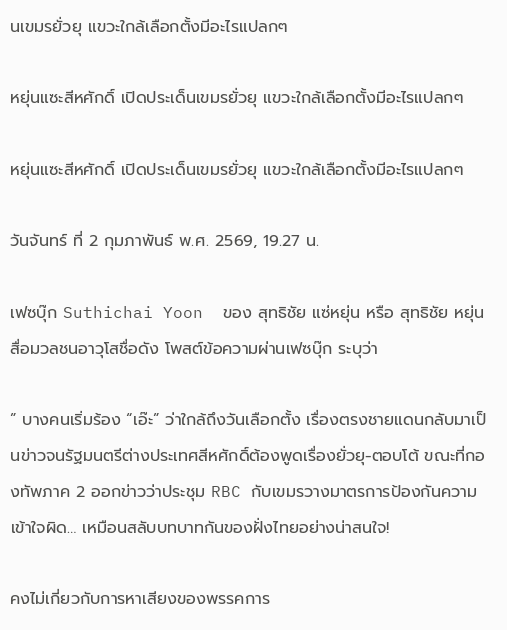นเขมรยั่วยุ แขวะใกล้เลือกตั้งมีอะไรแปลกๆ

หยุ่นแซะสีหศักดิ์ เปิดประเด็นเขมรยั่วยุ แขวะใกล้เลือกตั้งมีอะไรแปลกๆ

หยุ่นแซะสีหศักดิ์ เปิดประเด็นเขมรยั่วยุ แขวะใกล้เลือกตั้งมีอะไรแปลกๆ

วันจันทร์ ที่ 2 กุมภาพันธ์ พ.ศ. 2569, 19.27 น.

เฟซบุ๊ก Suthichai Yoon  ของ สุทธิชัย แซ่หยุ่น หรือ สุทธิชัย หยุ่น สื่อมวลชนอาวุโสชื่อดัง โพสต์ข้อความผ่านเฟซบุ๊ก ระบุว่า

” บางคนเริ่มร้อง “เอ๊ะ” ว่าใกล้ถึงวันเลือกตั้ง เรื่องตรงชายแดนกลับมาเป็นข่าวจนรัฐมนตรีต่างประเทศสีหศักดิ์ต้องพูดเรื่องยั่วยุ-ตอบโต้ ขณะที่กองทัพภาค 2 ออกข่าวว่าประชุม RBC กับเขมรวางมาตรการป้องกันความเข้าใจผิด… เหมือนสลับบทบาทกันของฝั่งไทยอย่างน่าสนใจ!

คงไม่เกี่ยวกับการหาเสียงของพรรคการ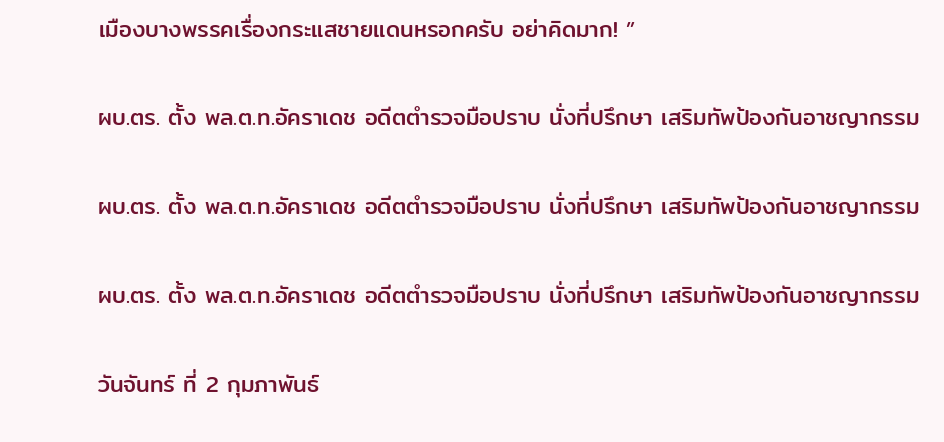เมืองบางพรรคเรื่องกระแสชายแดนหรอกครับ อย่าคิดมาก! ”

ผบ.ตร. ตั้ง พล.ต.ท.อัคราเดช อดีตตำรวจมือปราบ นั่งที่ปรึกษา เสริมทัพป้องกันอาชญากรรม

ผบ.ตร. ตั้ง พล.ต.ท.อัคราเดช อดีตตำรวจมือปราบ นั่งที่ปรึกษา เสริมทัพป้องกันอาชญากรรม

ผบ.ตร. ตั้ง พล.ต.ท.อัคราเดช อดีตตำรวจมือปราบ นั่งที่ปรึกษา เสริมทัพป้องกันอาชญากรรม

วันจันทร์ ที่ 2 กุมภาพันธ์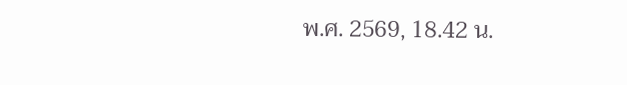พ.ศ. 2569, 18.42 น.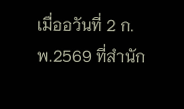เมื่ออวันที่ 2 ก.พ.2569 ที่สำนัก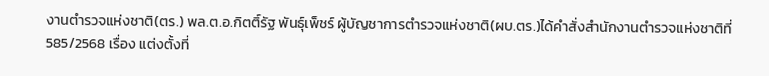งานตำรวจแห่งชาติ(ตร.) พล.ต.อ.กิตติ์รัฐ พันธุ์เพ็ชร์ ผู้บัญชาการตำรวจแห่งชาติ(ผบ.ตร.)ได้คำสั่งสำนักงานตำรวจแห่งชาติที่ 585/2568 เรื่อง แต่งตั้งที่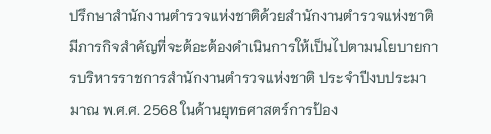ปรึกษาสำนักงานตำรวจแห่งชาติด้วยสำนักงานตำรวจแห่งชาติ มีภารกิจสำคัญที่จะต้อะต้องดำเนินการให้เป็นไปตามนโยบายการบริหารราชการสำนักงานตำรวจแห่งชาติ ประจำปีงบประมามาณ พ.ศ.ศ. 2568 ในด้านยุทธศาสตร์การป้อง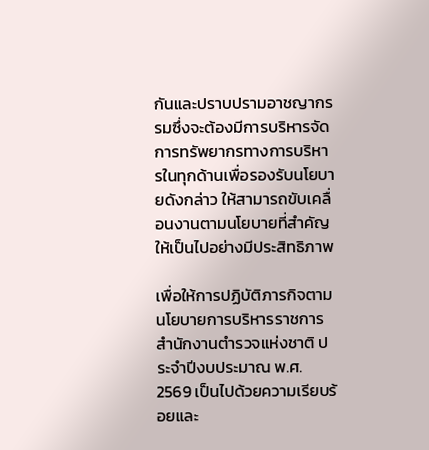กันและปราบปรามอาชญากรรมซึ่งจะต้องมีการบริหารจัดการทรัพยากรทางการบริหารในทุกด้านเพื่อรองรับนโยบายดังกล่าว ให้สามารถขับเคลื่อนงานตามนโยบายที่สำคัญให้เป็นไปอย่างมีประสิทธิภาพ

เพื่อให้การปฏิบัติภารกิจตามนโยบายการบริหารราชการสำนักงานตำรวจแห่งชาติ ประจำปีงบประมาณ พ.ศ. 2569 เป็นไปด้วยความเรียบร้อยและ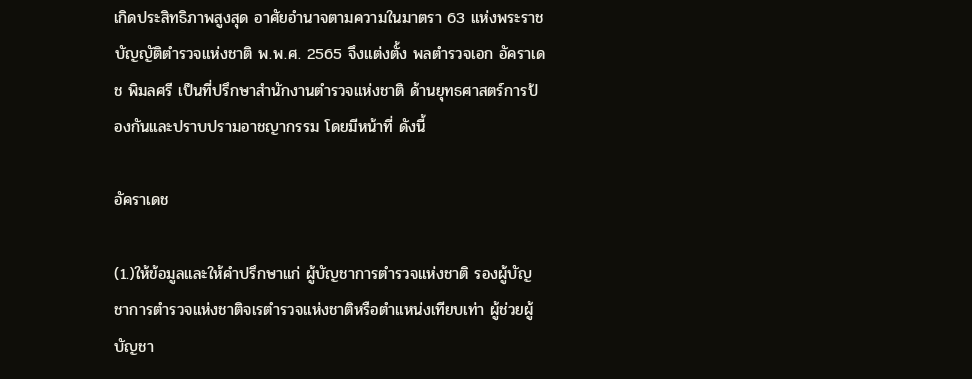เกิดประสิทธิภาพสูงสุด อาศัยอำนาจตามความในมาตรา 63 แห่งพระราชบัญญัติตำรวจแห่งชาติ พ.พ.ศ. 2565 จึงแต่งตั้ง พลตำรวจเอก อัคราเดช พิมลศรี เป็นที่ปรึกษาสำนักงานตำรวจแห่งชาติ ด้านยุทธศาสตร์การป้องกันและปราบปรามอาชญากรรม โดยมีหน้าที่ ดังนี้

อัคราเดช

(1.)ให้ข้อมูลและให้คำปรึกษาแก่ ผู้บัญชาการตำรวจแห่งชาติ รองผู้บัญชาการตำรวจแห่งชาติจเรตำรวจแห่งชาติหรือตำแหน่งเทียบเท่า ผู้ช่วยผู้บัญชา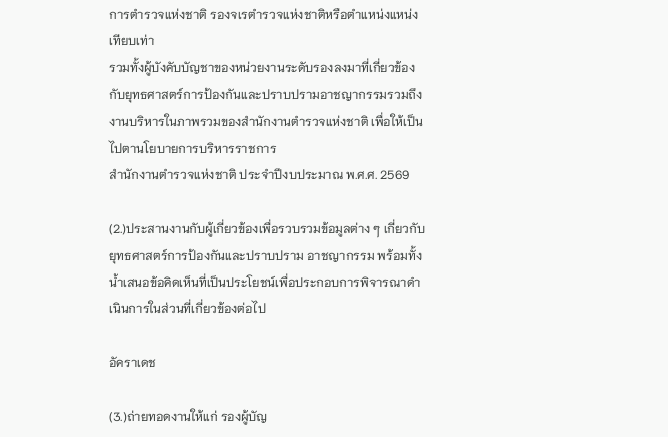การตำรวจแห่งชาติ รองจเรตำรวจแห่งชาติหรือตำแหน่งแหน่งเทียบเท่า
รวมทั้งผู้บังคับบัญชาของหน่วยงานระดับรองลงมาที่เกี่ยวข้องกับยุทธศาสตร์การป้องกันและปราบปรามอาชญากรรมรวมถึงงานบริหารในภาพรวมของสำนักงานตำรวจแห่งชาติ เพื่อให้เป็นไปตานโยบายการบริหารราชการ
สำนักงานตำรวจแห่งชาติ ประจำปีงบประมาณ พ.ศ.ศ. 2569

(2.)ประสานงานกับผู้เกี่ยวข้องเพื่อรวบรวมข้อมูลต่าง ๆ เกี่ยวกับยุทธศาสตร์การป้องกันและปราบปราม อาชญากรรม พร้อมทั้งน้ำเสนอข้อคิดเห็นที่เป็นประโยชน์เพื่อประกอบการพิจารณาดำเนินการในส่วนที่เกี่ยวข้องต่อไป

อัคราเดช

(3.)ถ่ายทอดงานให้แก่ รองผู้บัญ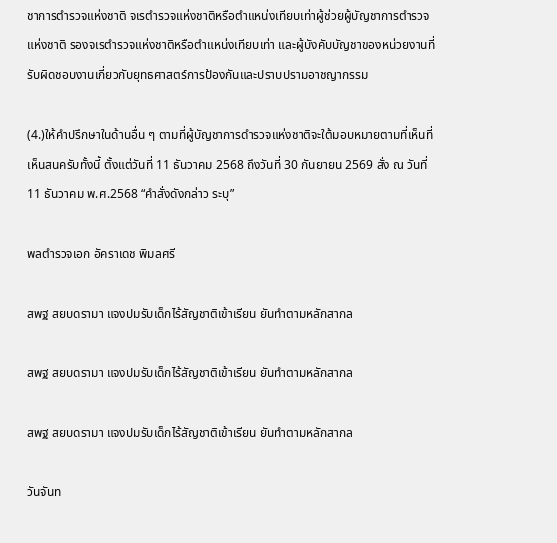ชาการตำรวจแห่งชาติ จเรตำรวจแห่งชาติหรือตำแหน่งเทียบเท่าผู้ช่วยผู้บัญชาการตำรวจแห่งชาติ รองจเรตำรวจแห่งชาติหรือตำแหน่งเทียบเท่า และผู้บังคับบัญชาของหน่วยงานที่รับผิดชอบงานเกี่ยวกับยุทธศาสตร์การป้องกันและปราบปรามอาชญากรรม

(4.)ให้คำปรึกษาในด้านอื่น ๆ ตามที่ผู้บัญชาการดำรวจแห่งชาติจะใต้มอบหมายตามที่เห็นที่เห็นสนครับทั้งนี้ ตั้งแต่วันที่ 11 ธันวาคม 2568 ถึงวันที่ 30 กันยายน 2569 สั่ง ณ วันที่ 11 ธันวาคม พ.ศ.2568 “คำสั่งดังกล่าว ระบุ”

พลตำรวจเอก อัคราเดช พิมลศรี

สพฐ สยบดรามา แจงปมรับเด็กไร้สัญชาติเข้าเรียน ยันทำตามหลักสากล

สพฐ สยบดรามา แจงปมรับเด็กไร้สัญชาติเข้าเรียน ยันทำตามหลักสากล

สพฐ สยบดรามา แจงปมรับเด็กไร้สัญชาติเข้าเรียน ยันทำตามหลักสากล

วันจันท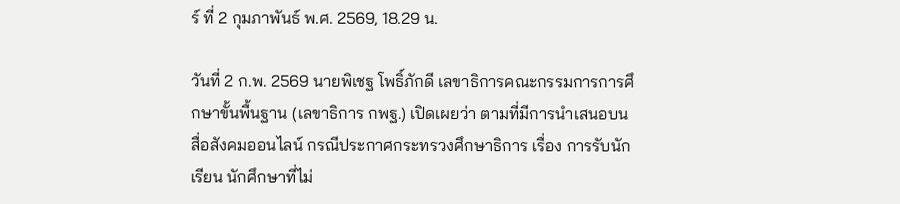ร์ ที่ 2 กุมภาพันธ์ พ.ศ. 2569, 18.29 น.

วันที่ 2 ก.พ. 2569 นายพิเชฐ โพธิ์ภักดี เลขาธิการคณะกรรมการการศึกษาขั้นพื้นฐาน (เลขาธิการ กพฐ.) เปิดเผยว่า ตามที่มีการนำเสนอบนสื่อสังคมออนไลน์ กรณีประกาศกระทรวงศึกษาธิการ เรื่อง การรับนักเรียน นักศึกษาที่ไม่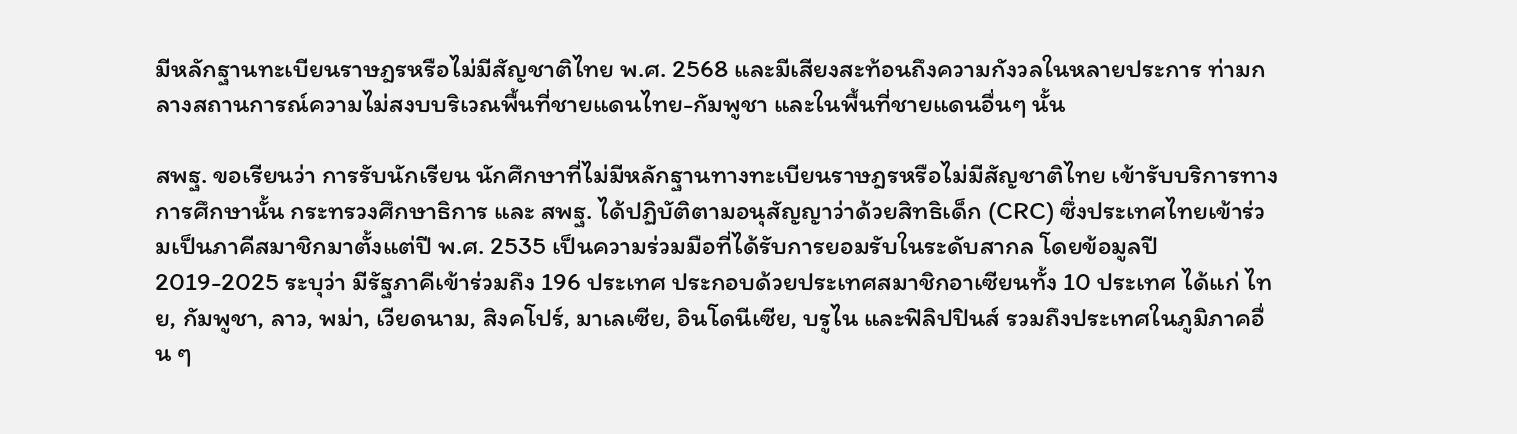มีหลักฐานทะเบียนราษฎรหรือไม่มีสัญชาติไทย พ.ศ. 2568 และมีเสียงสะท้อนถึงความกังวลในหลายประการ ท่ามกลางสถานการณ์ความไม่สงบบริเวณพื้นที่ชายแดนไทย-กัมพูชา และในพื้นที่ชายแดนอื่นๆ นั้น

สพฐ. ขอเรียนว่า การรับนักเรียน นักศึกษาที่ไม่มีหลักฐานทางทะเบียนราษฎรหรือไม่มีสัญชาติไทย เข้ารับบริการทางการศึกษานั้น กระทรวงศึกษาธิการ และ สพฐ. ได้ปฏิบัติตามอนุสัญญาว่าด้วยสิทธิเด็ก (CRC) ซึ่งประเทศไทยเข้าร่วมเป็นภาคีสมาชิกมาตั้งแต่ปี พ.ศ. 2535 เป็นความร่วมมือที่ได้รับการยอมรับในระดับสากล โดยข้อมูลปี 2019-2025 ระบุว่า มีรัฐภาคีเข้าร่วมถึง 196 ประเทศ ประกอบด้วยประเทศสมาชิกอาเซียนทั้ง 10 ประเทศ ได้แก่ ไทย, กัมพูชา, ลาว, พม่า, เวียดนาม, สิงคโปร์, มาเลเซีย, อินโดนีเซีย, บรูไน และฟิลิปปินส์ รวมถึงประเทศในภูมิภาคอื่น ๆ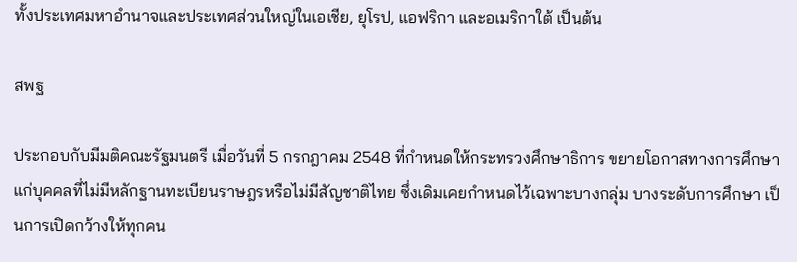ทั้งประเทศมหาอำนาจและประเทศส่วนใหญ่ในเอเชีย, ยุโรป, แอฟริกา และอเมริกาใต้ เป็นต้น

สพฐ

ประกอบกับมีมติคณะรัฐมนตรี เมื่อวันที่ 5 กรกฎาคม 2548 ที่กำหนดให้กระทรวงศึกษาธิการ ขยายโอกาสทางการศึกษาแก่บุคคลที่ไม่มีหลักฐานทะเบียนราษฎรหรือไม่มีสัญชาติไทย ซึ่งเดิมเคยกำหนดไว้เฉพาะบางกลุ่ม บางระดับการศึกษา เป็นการเปิดกว้างให้ทุกคน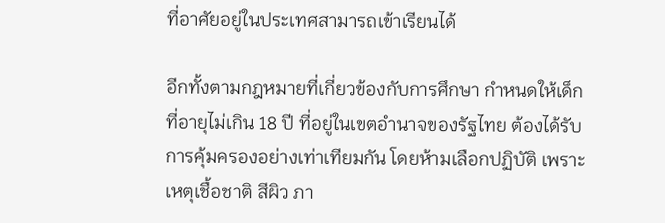ที่อาศัยอยู่ในประเทศสามารถเข้าเรียนได้

อีกทั้งตามกฎหมายที่เกี่ยวข้องกับการศึกษา กำหนดให้เด็กที่อายุไม่เกิน 18 ปี ที่อยู่ในเขตอำนาจของรัฐไทย ต้องได้รับการคุ้มครองอย่างเท่าเทียมกัน โดยห้ามเลือกปฏิบัติ เพราะเหตุเชื้อชาติ สีผิว ภา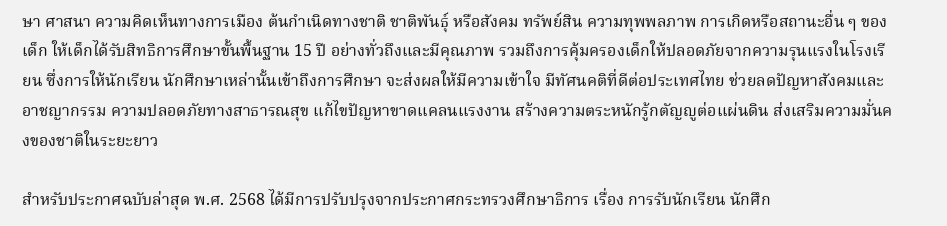ษา ศาสนา ความคิดเห็นทางการเมือง ต้นกำเนิดทางชาติ ชาติพันธุ์ หรือสังคม ทรัพย์สิน ความทุพพลภาพ การเกิดหรือสถานะอื่น ๆ ของเด็ก ให้เด็กได้รับสิทธิการศึกษาขั้นพื้นฐาน 15 ปี อย่างทั่วถึงและมีคุณภาพ รวมถึงการคุ้มครองเด็กให้ปลอดภัยจากความรุนแรงในโรงเรียน ซึ่งการให้นักเรียน นักศึกษาเหล่านั้นเข้าถึงการศึกษา จะส่งผลให้มีความเข้าใจ มีทัศนคติที่ดีต่อประเทศไทย ช่วยลดปัญหาสังคมและอาชญากรรม ความปลอดภัยทางสาธารณสุข แก้ไขปัญหาขาดแคลนแรงงาน สร้างความตระหนักรู้กตัญญูต่อแผ่นดิน ส่งเสริมความมั่นคงของชาติในระยะยาว

สำหรับประกาศฉบับล่าสุด พ.ศ. 2568 ได้มีการปรับปรุงจากประกาศกระทรวงศึกษาธิการ เรื่อง การรับนักเรียน นักศึก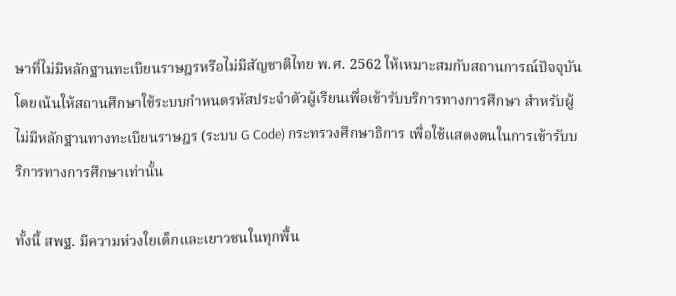ษาที่ไม่มีหลักฐานทะเบียนราษฎรหรือไม่มีสัญชาติไทย พ.ศ. 2562 ให้เหมาะสมกับสถานการณ์ปัจจุบัน โดยเน้นให้สถานศึกษาใช้ระบบกำหนดรหัสประจำตัวผู้เรียนเพื่อเข้ารับบริการทางการศึกษา สำหรับผู้ไม่มีหลักฐานทางทะเบียนราษฎร (ระบบ G Code) กระทรวงศึกษาธิการ เพื่อใช้แสดงตนในการเข้ารับบริการทางการศึกษาเท่านั้น

ทั้งนี้ สพฐ. มีความห่วงใยเด็กและเยาวชนในทุกพื้น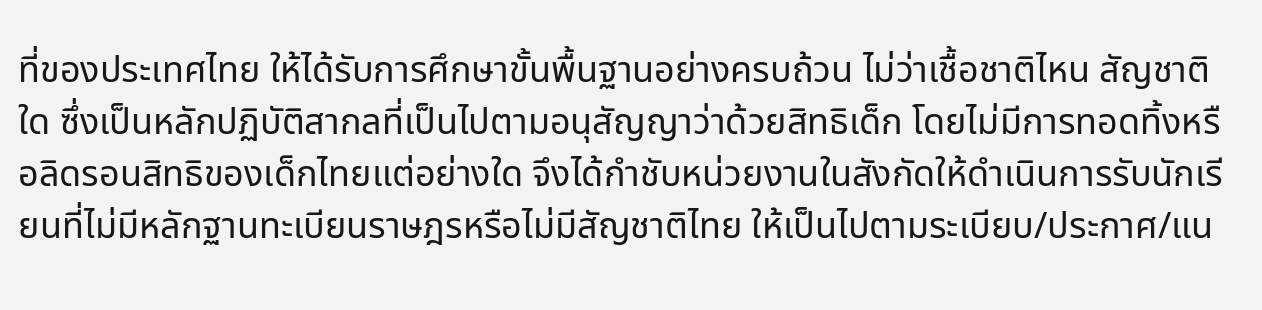ที่ของประเทศไทย ให้ได้รับการศึกษาขั้นพื้นฐานอย่างครบถ้วน ไม่ว่าเชื้อชาติไหน สัญชาติใด ซึ่งเป็นหลักปฏิบัติสากลที่เป็นไปตามอนุสัญญาว่าด้วยสิทธิเด็ก โดยไม่มีการทอดทิ้งหรือลิดรอนสิทธิของเด็กไทยแต่อย่างใด จึงได้กำชับหน่วยงานในสังกัดให้ดำเนินการรับนักเรียนที่ไม่มีหลักฐานทะเบียนราษฎรหรือไม่มีสัญชาติไทย ให้เป็นไปตามระเบียบ/ประกาศ/แน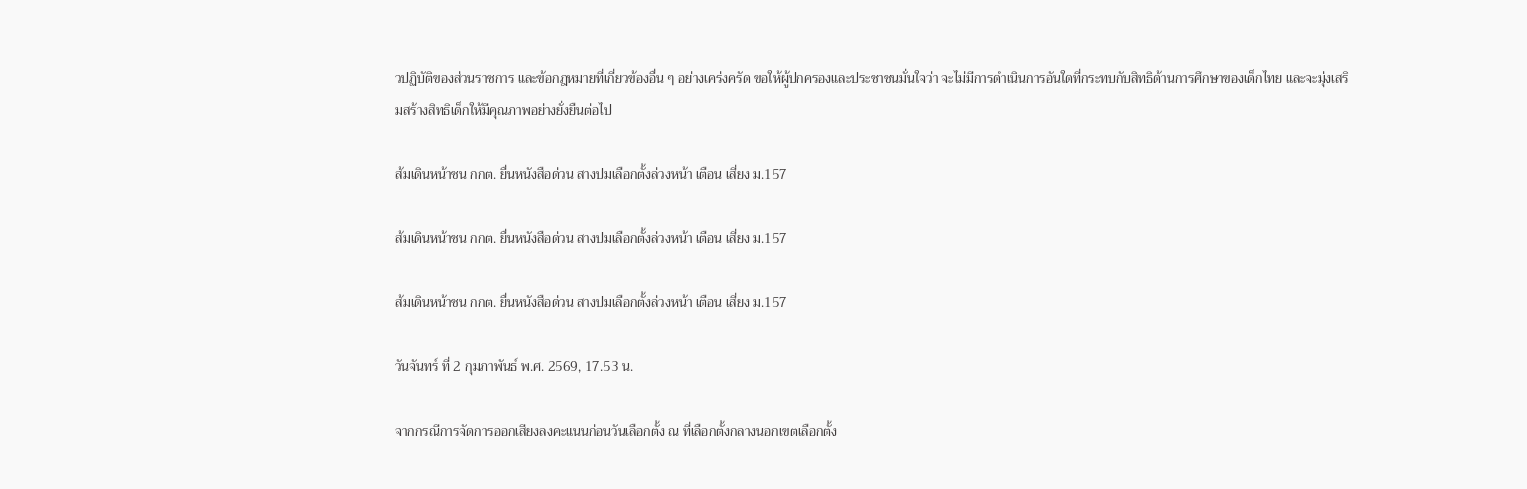วปฏิบัติของส่วนราชการ และข้อกฎหมายที่เกี่ยวข้องอื่น ๆ อย่างเคร่งครัด ขอให้ผู้ปกครองและประชาชนมั่นใจว่า จะไม่มีการดำเนินการอันใดที่กระทบกับสิทธิด้านการศึกษาของเด็กไทย และจะมุ่งเสริมสร้างสิทธิเด็กให้มีคุณภาพอย่างยั่งยืนต่อไป

ส้มเดินหน้าชน กกต. ยื่นหนังสือด่วน สางปมเลือกตั้งล่วงหน้า เตือน เสี่ยง ม.157

ส้มเดินหน้าชน กกต. ยื่นหนังสือด่วน สางปมเลือกตั้งล่วงหน้า เตือน เสี่ยง ม.157

ส้มเดินหน้าชน กกต. ยื่นหนังสือด่วน สางปมเลือกตั้งล่วงหน้า เตือน เสี่ยง ม.157

วันจันทร์ ที่ 2 กุมภาพันธ์ พ.ศ. 2569, 17.53 น.

จากกรณีการจัดการออกเสียงลงคะแนนก่อนวันเลือกตั้ง ณ ที่เลือกตั้งกลางนอกเขตเลือกตั้ง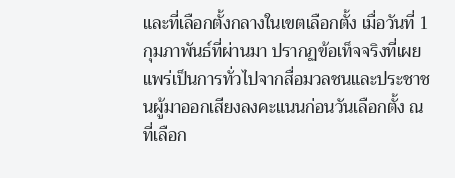และที่เลือกตั้งกลางในเขตเลือกตั้ง เมื่อวันที่ 1 กุมภาพันธ์ที่ผ่านมา ปรากฏข้อเท็จจริงที่เผยแพร่เป็นการทั่วไปจากสื่อมวลชนและประชาชนผู้มาออกเสียงลงคะแนนก่อนวันเลือกตั้ง ณ ที่เลือก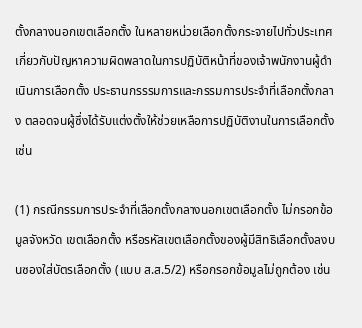ตั้งกลางนอกเขตเลือกตั้ง ในหลายหน่วยเลือกตั้งกระจายไปทั่วประเทศ เกี่ยวกับปัญหาความผิดพลาดในการปฏิบัติหน้าที่ของเจ้าพนักงานผู้ดำเนินการเลือกตั้ง ประธานกรรรมการและกรรมการประจำที่เลือกตั้งกลาง ตลอดจนผู้ซึ่งได้รับแต่งตั้งให้ช่วยเหลือการปฏิบัติงานในการเลือกตั้ง เช่น

(1) กรณีกรรมการประจำที่เลือกตั้งกลางนอกเขตเลือกตั้ง ไม่กรอกข้อมูลจังหวัด เขตเลือกตั้ง หรือรหัสเขตเลือกตั้งของผู้มีสิทธิเลือกตั้งลงบนซองใส่บัตรเลือกตั้ง (แบบ ส.ส.5/2) หรือกรอกข้อมูลไม่ถูกต้อง เช่น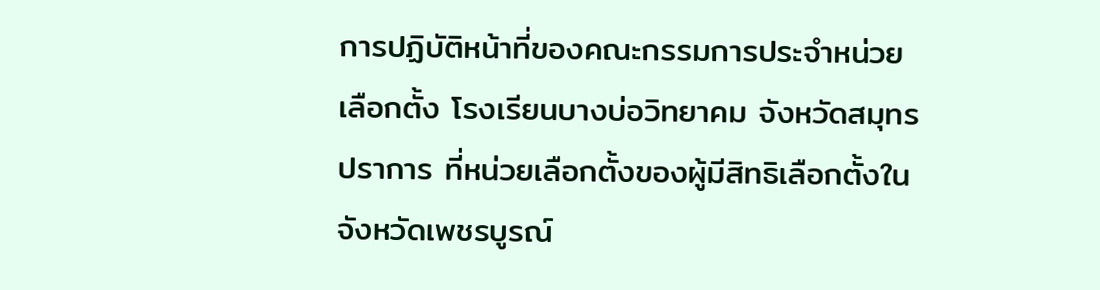การปฏิบัติหน้าที่ของคณะกรรมการประจำหน่วยเลือกตั้ง โรงเรียนบางบ่อวิทยาคม จังหวัดสมุทรปราการ ที่หน่วยเลือกตั้งของผู้มีสิทธิเลือกตั้งในจังหวัดเพชรบูรณ์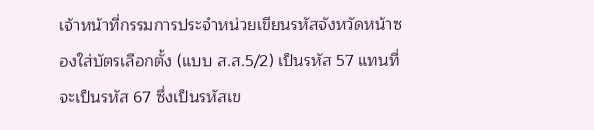เจ้าหน้าที่กรรมการประจำหน่วยเขียนรหัสจังหวัดหน้าซองใส่บัตรเลือกตั้ง (แบบ ส.ส.5/2) เป็นรหัส 57 แทนที่จะเป็นรหัส 67 ซึ่งเป็นรหัสเข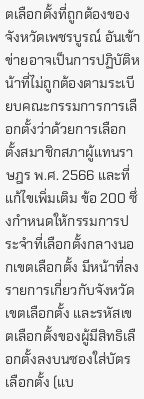ตเลือกตั้งที่ถูกต้องของจังหวัดเพชรบูรณ์ อันเข้าข่ายอาจเป็นการปฏิบัติหน้าที่ไม่ถูกต้องตามระเบียบคณะกรรมการการเลือกตั้งว่าด้วยการเลือกตั้งสมาชิกสภาผู้แทนราษฎร พ.ศ. 2566 และที่แก้ไขเพิ่มเติม ข้อ 200 ซึ่งกำหนดให้กรรมการประจำที่เลือกตั้งกลางนอกเขตเลือกตั้ง มีหน้าที่ลงรายการเกี่ยวกับจังหวัด เขตเลือกตั้ง และรหัสเขตเลือกตั้งของผู้มีสิทธิเลือกตั้งลงบนซองใส่บัตรเลือกตั้ง (แบ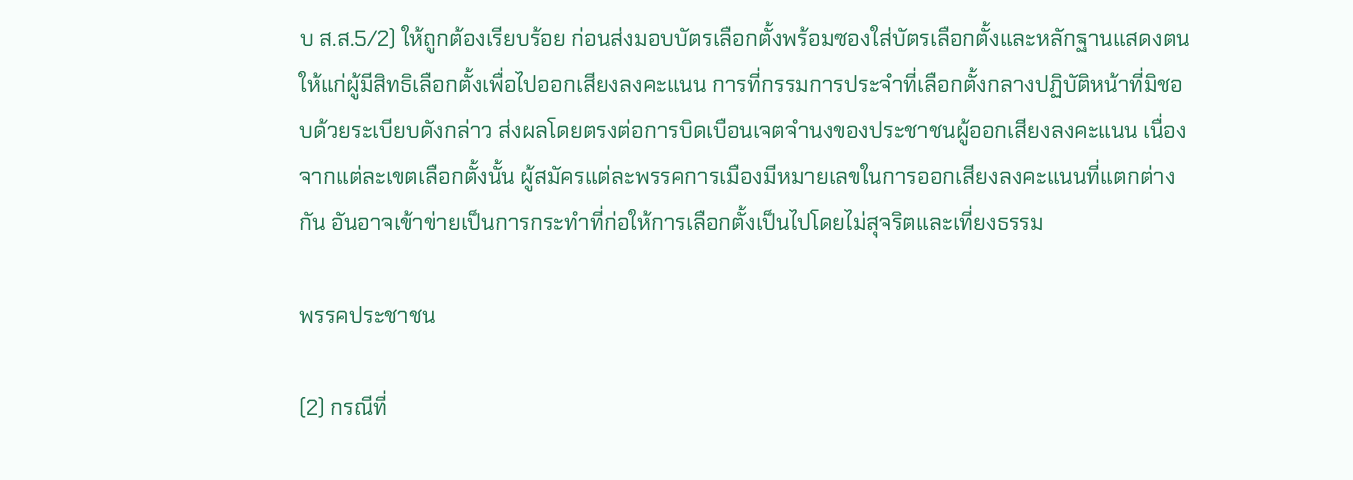บ ส.ส.5/2) ให้ถูกต้องเรียบร้อย ก่อนส่งมอบบัตรเลือกตั้งพร้อมซองใส่บัตรเลือกตั้งและหลักฐานแสดงตนให้แก่ผู้มีสิทธิเลือกตั้งเพื่อไปออกเสียงลงคะแนน การที่กรรมการประจำที่เลือกตั้งกลางปฏิบัติหน้าที่มิชอบด้วยระเบียบดังกล่าว ส่งผลโดยตรงต่อการบิดเบือนเจตจำนงของประชาชนผู้ออกเสียงลงคะแนน เนื่องจากแต่ละเขตเลือกตั้งนั้น ผู้สมัครแต่ละพรรคการเมืองมีหมายเลขในการออกเสียงลงคะแนนที่แตกต่างกัน อันอาจเข้าข่ายเป็นการกระทำที่ก่อให้การเลือกตั้งเป็นไปโดยไม่สุจริตและเที่ยงธรรม

พรรคประชาชน

(2) กรณีที่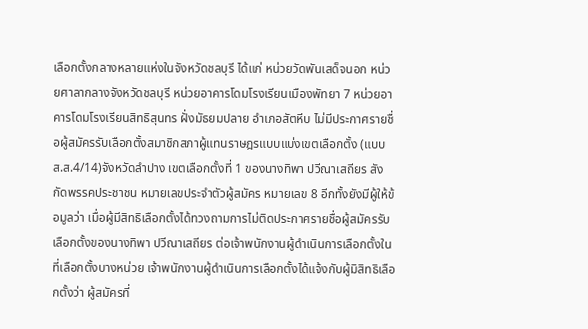เลือกตั้งกลางหลายแห่งในจังหวัดชลบุรี ได้แก่ หน่วยวัดพันเสด็จนอก หน่วยศาลากลางจังหวัดชลบุรี หน่วยอาคารโดมโรงเรียนเมืองพัทยา 7 หน่วยอาคารโดมโรงเรียนสิทธิสุนทร ฝั่งมัธยมปลาย อำเภอสัตหีบ ไม่มีประกาศรายชื่อผู้สมัครรับเลือกตั้งสมาชิกสภาผู้แทนราษฎรแบบแบ่งเขตเลือกตั้ง (แบบ ส.ส.4/14)จังหวัดลำปาง เขตเลือกตั้งที่ 1 ของนางทิพา ปวีณาเสถียร สังกัดพรรคประชาชน หมายเลขประจำตัวผู้สมัคร หมายเลข 8 อีกทั้งยังมีผู้ให้ข้อมูลว่า เมื่อผู้มีสิทธิเลือกตั้งได้ทวงถามการไม่ติดประกาศรายชื่อผู้สมัครรับเลือกตั้งของนางทิพา ปวีณาเสถียร ต่อเจ้าพนักงานผู้ดำเนินการเลือกตั้งในที่เลือกตั้งบางหน่วย เจ้าพนักงานผู้ดำเนินการเลือกตั้งได้แจ้งกับผู้มิสิทธิเลือกตั้งว่า ผู้สมัครที่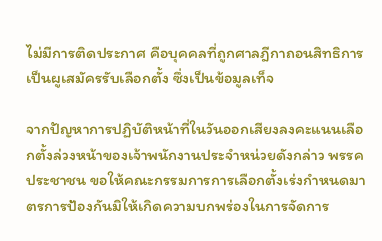ไม่มีการติดประกาศ คือบุคคลที่ถูกศาลฎีกาถอนสิทธิการเป็นผูเสมัครรับเลือกตั้ง ซึ่งเป็นข้อมูลเท็จ

จากปัญหาการปฏิบัติหน้าที่ในวันออกเสียงลงคะแนนเลือกตั้งล่วงหน้าของเจ้าพนักงานประจำหน่วยดังกล่าว พรรคประชาชน ขอให้คณะกรรมการการเลือกตั้งเร่งกำหนดมาตรการป้องกันมิให้เกิดความบกพร่องในการจัดการ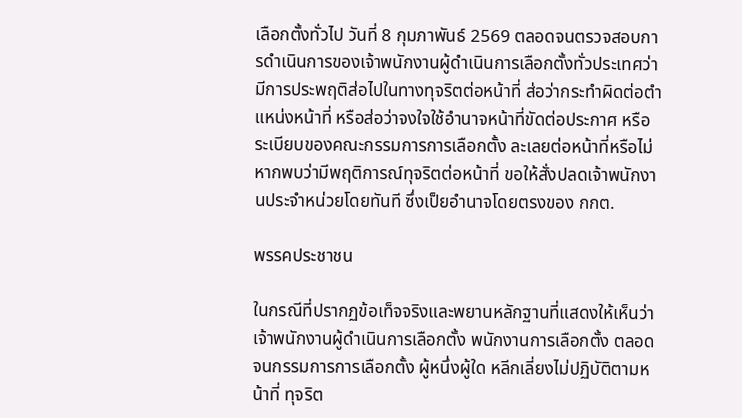เลือกตั้งทั่วไป วันที่ 8 กุมภาพันธ์ 2569 ตลอดจนตรวจสอบการดำเนินการของเจ้าพนักงานผู้ดำเนินการเลือกตั้งทั่วประเทศว่า มีการประพฤติส่อไปในทางทุจริตต่อหน้าที่ ส่อว่ากระทำผิดต่อตำแหน่งหน้าที่ หรือส่อว่าจงใจใช้อำนาจหน้าที่ขัดต่อประกาศ หรือระเบียบของคณะกรรมการการเลือกตั้ง ละเลยต่อหน้าที่หรือไม่ หากพบว่ามีพฤติการณ์ทุจริตต่อหน้าที่ ขอให้สั่งปลดเจ้าพนักงานประจำหน่วยโดยทันที ซึ่งเป็ยอำนาจโดยตรงของ กกต.

พรรคประชาชน

ในกรณีที่ปรากฏข้อเท็จจริงและพยานหลักฐานที่แสดงให้เห็นว่า เจ้าพนักงานผู้ดำเนินการเลือกตั้ง พนักงานการเลือกตั้ง ตลอดจนกรรมการการเลือกตั้ง ผู้หนึ่งผู้ใด หลีกเลี่ยงไม่ปฏิบัติตามหน้าที่ ทุจริต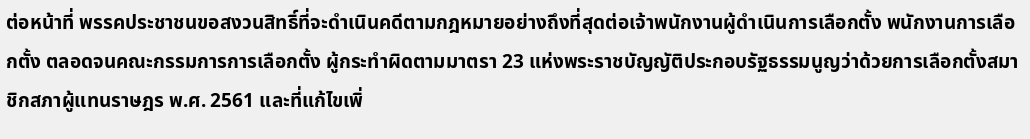ต่อหน้าที่ พรรคประชาชนขอสงวนสิทธิ์ที่จะดำเนินคดีตามกฎหมายอย่างถึงที่สุดต่อเจ้าพนักงานผู้ดำเนินการเลือกตั้ง พนักงานการเลือกตั้ง ตลอดจนคณะกรรมการการเลือกตั้ง ผู้กระทำผิดตามมาตรา 23 แห่งพระราชบัญญัติประกอบรัฐธรรมนูญว่าด้วยการเลือกตั้งสมาชิกสภาผู้แทนราษฎร พ.ศ. 2561 และที่แก้ไขเพิ่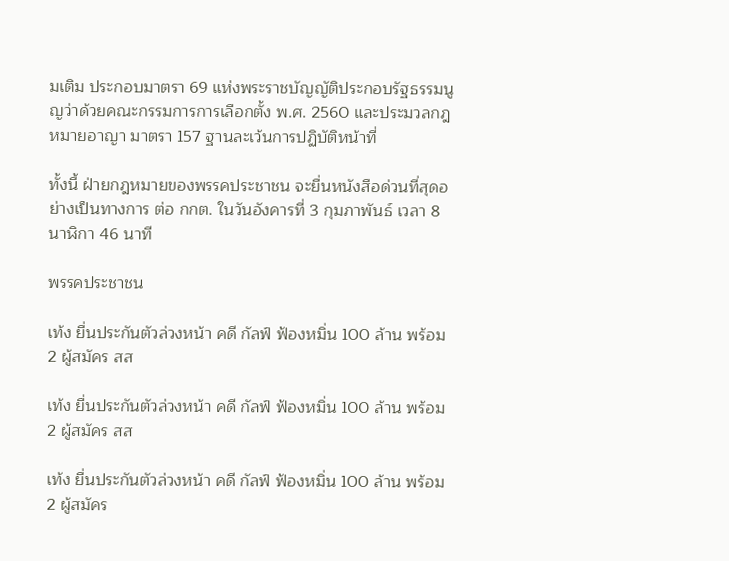มเติม ประกอบมาตรา 69 แห่งพระราชบัญญัติประกอบรัฐธรรมนูญว่าด้วยคณะกรรมการการเลือกตั้ง พ.ศ. 2560 และประมวลกฎหมายอาญา มาตรา 157 ฐานละเว้นการปฏิบัติหน้าที่

ทั้งนี้ ฝ่ายกฎหมายของพรรคประชาชน จะยื่นหนังสือด่วนที่สุดอย่างเป็นทางการ ต่อ กกต. ในวันอังคารที่ 3 กุมภาพันธ์ เวลา 8 นาฬิกา 46 นาที

พรรคประชาชน

เท้ง ยื่นประกันตัวล่วงหน้า คดี กัลฟ์ ฟ้องหมิ่น 100 ล้าน พร้อม 2 ผู้สมัคร สส

เท้ง ยื่นประกันตัวล่วงหน้า คดี กัลฟ์ ฟ้องหมิ่น 100 ล้าน พร้อม 2 ผู้สมัคร สส

เท้ง ยื่นประกันตัวล่วงหน้า คดี กัลฟ์ ฟ้องหมิ่น 100 ล้าน พร้อม 2 ผู้สมัคร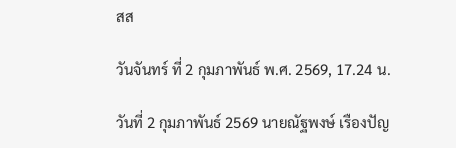สส

วันจันทร์ ที่ 2 กุมภาพันธ์ พ.ศ. 2569, 17.24 น.

วันที่ 2 กุมภาพันธ์ 2569 นายณัฐพงษ์ เรืองปัญ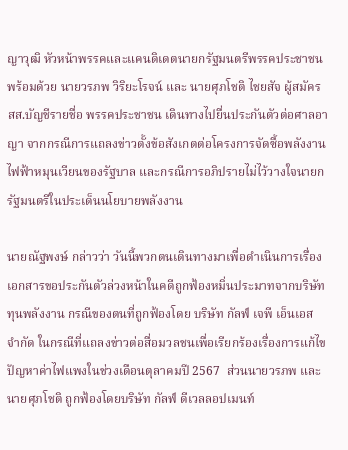ญาวุฒิ หัวหน้าพรรคและแคนดิเดตนายกรัฐมนตรีพรรคประชาชน พร้อมด้วย นายวรภพ วิริยะโรจน์ และ นายศุภโชติ ไชยสัจ ผู้สมัคร สส.บัญชีรายชื่อ พรรคประชาชน เดินทางไปยื่นประกันตัวต่อศาลอาญา จากกรณีการแถลงข่าวตั้งข้อสังเกตต่อโครงการจัดซื้อพลังงานไฟฟ้าหมุนเวียนของรัฐบาล และกรณีการอภิปรายไม่ไว้วางใจนายกรัฐมนตรีในประเด็นนโยบายพลังงาน

นายณัฐพงษ์ กล่าวว่า วันนี้พวกตนเดินทางมาเพื่อดำเนินการเรื่องเอกสารขอประกันตัวล่วงหน้าในคดีถูกฟ้องหมิ่นประมาทจากบริษัททุนพลังงาน กรณีของตนที่ถูกฟ้องโดย บริษัท กัลฟ์ เจพี เอ็นเอส จำกัด ในกรณีที่แถลงข่าวต่อสื่อมวลชนเพื่อเรียกร้องเรื่องการแก้ไขปัญหาค่าไฟแพงในช่วงเดือนตุลาคมปี 2567  ส่วนนายวรภพ และนายศุภโชติ ถูกฟ้องโดยบริษัท กัลฟ์ ดีเวลลอปเมนท์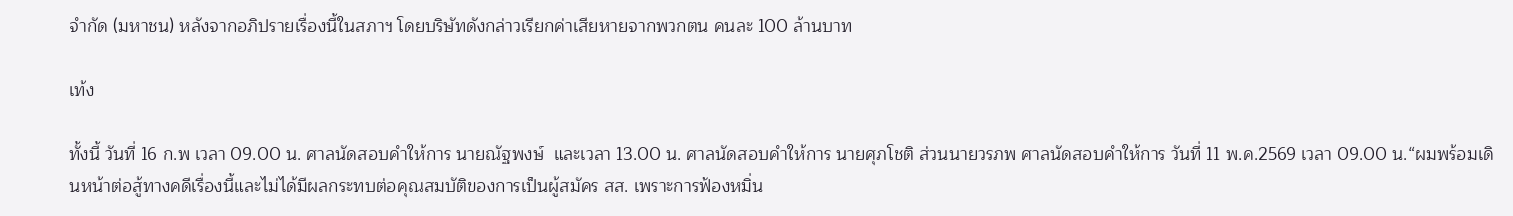จำกัด (มหาชน) หลังจากอภิปรายเรื่องนี้ในสภาฯ โดยบริษัทดังกล่าวเรียกค่าเสียหายจากพวกตน คนละ 100 ล้านบาท

เท้ง

ทั้งนี้ วันที่ 16 ก.พ เวลา 09.00 น. ศาลนัดสอบคำให้การ นายณัฐพงษ์  และเวลา 13.00 น. ศาลนัดสอบคำให้การ นายศุภโชติ ส่วนนายวรภพ ศาลนัดสอบคำให้การ วันที่ 11 พ.ค.2569 เวลา 09.00 น.“ผมพร้อมเดินหน้าต่อสู้ทางคดีเรื่องนี้และไม่ได้มีผลกระทบต่อคุณสมบัติของการเป็นผู้สมัคร สส. เพราะการฟ้องหมิ่น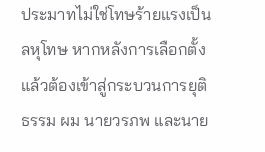ประมาทไม่ใช่โทษร้ายแรงเป็นลหุโทษ หากหลังการเลือกตั้งแล้วต้องเข้าสู่กระบวนการยุติธรรม ผม นายวรภพ และนาย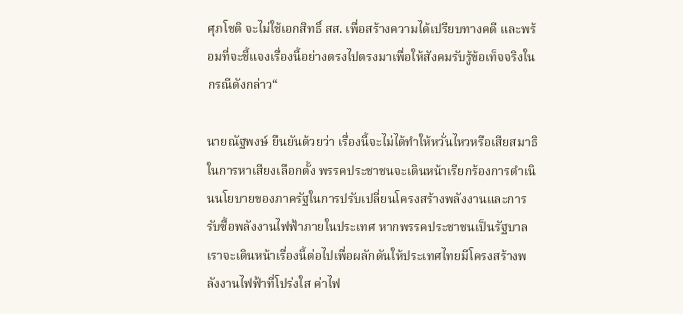ศุภโชติ จะไม่ใช้เอกสิทธิ์ สส. เพื่อสร้างความได้เปรียบทางคดี และพร้อมที่จะชี้แจงเรื่องนี้อย่างตรงไปตรงมาเพื่อให้สังคมรับรู้ข้อเท็จจริงในกรณีดังกล่าว“

นายณัฐพงษ์ ยืนยันด้วยว่า เรื่องนี้จะไม่ได้ทำให้หวั่นไหวหรือเสียสมาธิในการหาเสียงเลือกตั้ง พรรคประชาชนจะเดินหน้าเรียกร้องการดำเนินนโยบายของภาครัฐในการปรับเปลี่ยนโครงสร้างพลังงานและการรับซื้อพลังงานไฟฟ้าภายในประเทศ หากพรรคประชาชนเป็นรัฐบาล เราจะเดินหน้าเรื่องนี้ต่อไปเพื่อผลักดันให้ประเทศไทยมีโครงสร้างพลังงานไฟฟ้าที่โปร่งใส ค่าไฟ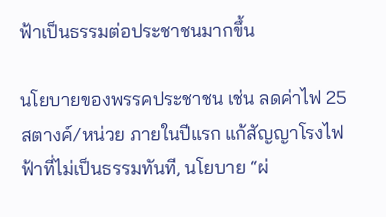ฟ้าเป็นธรรมต่อประชาชนมากขึ้น

นโยบายของพรรคประชาชน เช่น ลดค่าไฟ 25 สตางค์/หน่วย ภายในปีแรก แก้สัญญาโรงไฟฟ้าที่ไม่เป็นธรรมทันที, นโยบาย “ผ่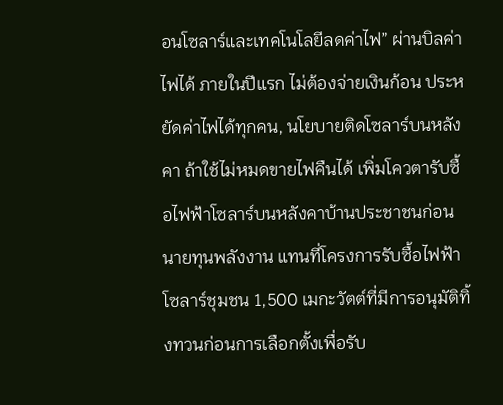อนโซลาร์และเทคโนโลยีลดค่าไฟ” ผ่านบิลค่าไฟได้ ภายในปีแรก ไม่ต้องจ่ายเงินก้อน ประหยัดค่าไฟได้ทุกคน, นโยบายติดโซลาร์บนหลังคา ถ้าใช้ไม่หมดขายไฟคืนได้ เพิ่มโควตารับซื้อไฟฟ้าโซลาร์บนหลังคาบ้านประชาชนก่อนนายทุนพลังงาน แทนที่โครงการรับซื้อไฟฟ้าโซลาร์ชุมชน 1,500 เมกะวัตต์ที่มีการอนุมัติทิ้งทวนก่อนการเลือกตั้งเพื่อรับ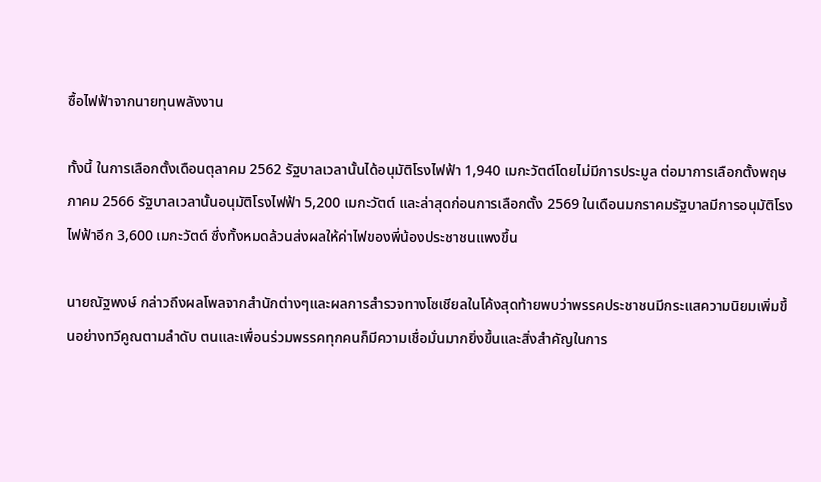ซื้อไฟฟ้าจากนายทุนพลังงาน

ทั้งนี้ ในการเลือกตั้งเดือนตุลาคม 2562 รัฐบาลเวลานั้นได้อนุมัติโรงไฟฟ้า 1,940 เมกะวัตต์โดยไม่มีการประมูล ต่อมาการเลือกตั้งพฤษภาคม 2566 รัฐบาลเวลานั้นอนุมัติโรงไฟฟ้า 5,200 เมกะวัตต์ และล่าสุดก่อนการเลือกตั้ง 2569 ในเดือนมกราคมรัฐบาลมีการอนุมัติโรงไฟฟ้าอีก 3,600 เมกะวัตต์ ซึ่งทั้งหมดล้วนส่งผลให้ค่าไฟของพี่น้องประชาชนแพงขึ้น

นายณัฐพงษ์ กล่าวถึงผลโพลจากสำนักต่างๆและผลการสำรวจทางโซเชียลในโค้งสุดท้ายพบว่าพรรคประชาชนมีกระแสความนิยมเพิ่มขึ้นอย่างทวีคูณตามลำดับ ตนและเพื่อนร่วมพรรคทุกคนก็มีความเชื่อมั่นมากยิ่งขึ้นและสิ่งสำคัญในการ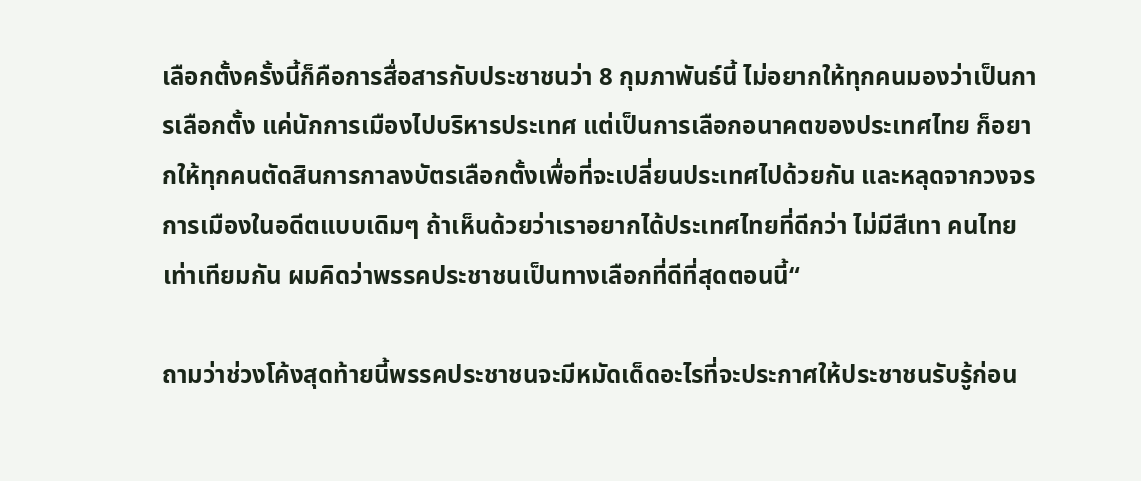เลือกตั้งครั้งนี้ก็คือการสื่อสารกับประชาชนว่า 8 กุมภาพันธ์นี้ ไม่อยากให้ทุกคนมองว่าเป็นการเลือกตั้ง แค่นักการเมืองไปบริหารประเทศ แต่เป็นการเลือกอนาคตของประเทศไทย ก็อยากให้ทุกคนตัดสินการกาลงบัตรเลือกตั้งเพื่อที่จะเปลี่ยนประเทศไปด้วยกัน และหลุดจากวงจรการเมืองในอดีตแบบเดิมๆ ถ้าเห็นด้วยว่าเราอยากได้ประเทศไทยที่ดีกว่า ไม่มีสีเทา คนไทยเท่าเทียมกัน ผมคิดว่าพรรคประชาชนเป็นทางเลือกที่ดีที่สุดตอนนี้“

ถามว่าช่วงโค้งสุดท้ายนี้พรรคประชาชนจะมีหมัดเด็ดอะไรที่จะประกาศให้ประชาชนรับรู้ก่อน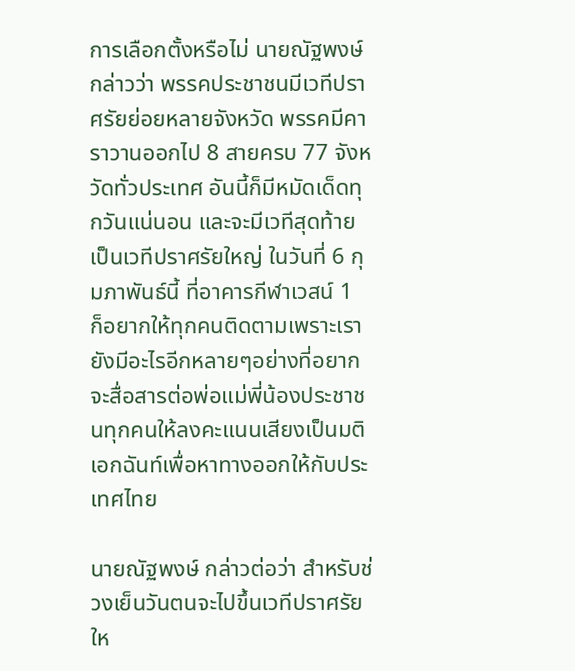การเลือกตั้งหรือไม่ นายณัฐพงษ์ กล่าวว่า พรรคประชาชนมีเวทีปราศรัยย่อยหลายจังหวัด พรรคมีคาราวานออกไป 8 สายครบ 77 จังหวัดทั่วประเทศ อันนี้ก็มีหมัดเด็ดทุกวันแน่นอน และจะมีเวทีสุดท้ายเป็นเวทีปราศรัยใหญ่ ในวันที่ 6 กุมภาพันธ์นี้ ที่อาคารกีฬาเวสน์ 1  ก็อยากให้ทุกคนติดตามเพราะเรายังมีอะไรอีกหลายๆอย่างที่อยากจะสื่อสารต่อพ่อแม่พี่น้องประชาชนทุกคนให้ลงคะแนนเสียงเป็นมติเอกฉันท์เพื่อหาทางออกให้กับประเทศไทย

นายณัฐพงษ์ กล่าวต่อว่า สำหรับช่วงเย็นวันตนจะไปขึ้นเวทีปราศรัยให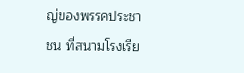ญ่ของพรรคประชาชน ที่สนามโรงเรีย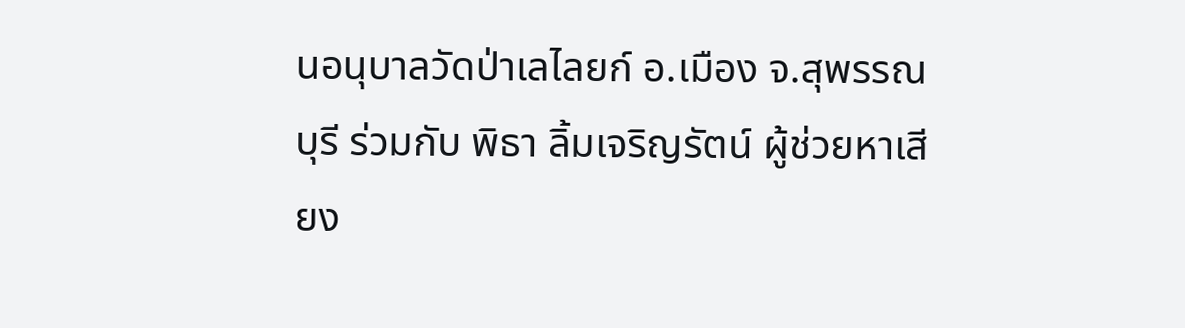นอนุบาลวัดป่าเลไลยก์ อ.เมือง จ.สุพรรณบุรี ร่วมกับ พิธา ลิ้มเจริญรัตน์ ผู้ช่วยหาเสียง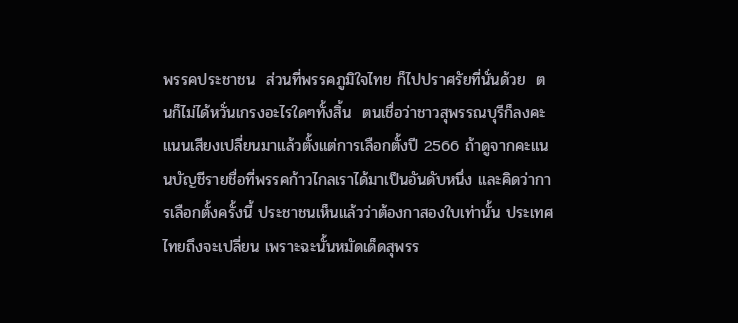พรรคประชาชน  ส่วนที่พรรคภูมิใจไทย ก็ไปปราศรัยที่นั่นด้วย  ตนก็ไม่ได้หวั่นเกรงอะไรใดๆทั้งสิ้น  ตนเชื่อว่าชาวสุพรรณบุรีก็ลงคะแนนเสียงเปลี่ยนมาแล้วตั้งแต่การเลือกตั้งปี 2566 ถ้าดูจากคะแนนบัญชีรายชื่อที่พรรคก้าวไกลเราได้มาเป็นอันดับหนึ่ง และคิดว่าการเลือกตั้งครั้งนี้ ประชาชนเห็นแล้วว่าต้องกาสองใบเท่านั้น ประเทศไทยถึงจะเปลี่ยน เพราะฉะนั้นหมัดเด็ดสุพรร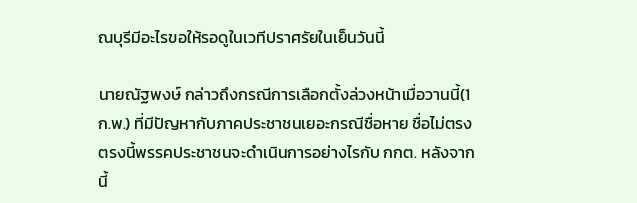ณบุรีมีอะไรขอให้รอดูในเวทีปราศรัยในเย็นวันนี้

นายณัฐพงษ์ กล่าวถึงกรณีการเลือกตั้งล่วงหน้าเมื่อวานนี้(1 ก.พ.) ที่มีปัญหากับภาคประชาชนเยอะกรณีชื่อหาย ชื่อไม่ตรง ตรงนี้พรรคประชาชนจะดำเนินการอย่างไรกับ กกต. หลังจากนี้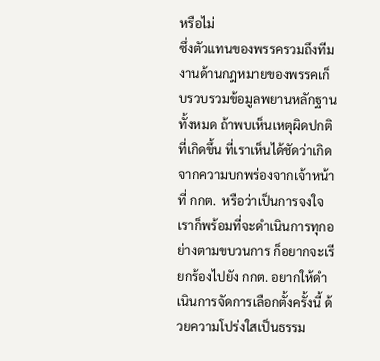หรือไม่
ซึ่งตัวแทนของพรรครวมถึงทีมงานด้านกฎหมายของพรรคเก็บรวบรวมข้อมูลพยานหลักฐานทั้งหมด ถ้าพบเห็นเหตุผิดปกติที่เกิดขึ้น ที่เราเห็นได้ชัดว่าเกิดจากความบกพร่องจากเจ้าหน้าที่ กกต.  หรือว่าเป็นการจงใจเราก็พร้อมที่จะดำเนินการทุกอย่างตามขบวนการ ก็อยากจะเรียกร้องไปยัง กกต. อยากให้ดำเนินการจัดการเลือกตั้งครั้งนี้ ด้วยความโปร่งใสเป็นธรรม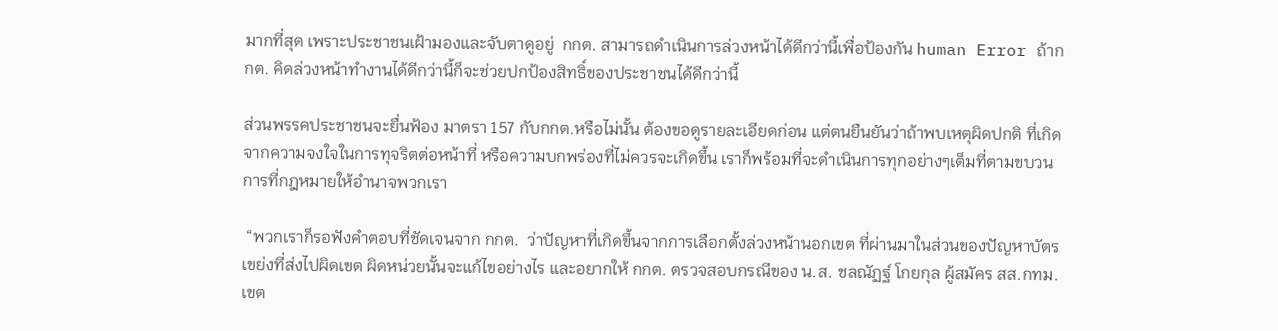มากที่สุด เพราะประชาชนเฝ้ามองและจับตาดูอยู่  กกต. สามารถดำเนินการล่วงหน้าได้ดีกว่านี้เพื่อป้องกัน human Error ถ้ากกต. คิดล่วงหน้าทำงานได้ดีกว่านี้ก็จะช่วยปกป้องสิทธิ์ของประชาชนได้ดีกว่านี้

ส่วนพรรคประชาชนจะยื่นฟ้อง มาตรา 157 กับกกต.หรือไม่นั้น ต้องขอดูรายละเอียดก่อน แต่ตนยืนยันว่าถ้าพบเหตุผิดปกติ ที่เกิดจากความจงใจในการทุจริตต่อหน้าที่ หรือความบกพร่องที่ไม่ควรจะเกิดขึ้น เราก็พร้อมที่จะดำเนินการทุกอย่างๆเต็มที่ตามขบวนการที่กฎหมายให้อำนาจพวกเรา

 “พวกเราก็รอฟังคำตอบที่ชัดเจนจาก กกต.  ว่าปัญหาที่เกิดขึ้นจากการเลือกตั้งล่วงหน้านอกเขต ที่ผ่านมาในส่วนของปัญหาบัตรเขย่งที่ส่งไปผิดเขต ผิดหน่วยนั้นจะแก้ไขอย่างไร และอยากให้ กกต. ตรวจสอบกรณีของ น.ส. ชลณัฏฐ์ โกยกุล ผู้สมัคร สส.กทม. เขต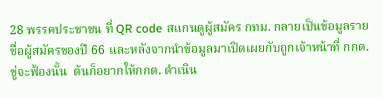28 พรรคประชาชน ที่ QR code สแกนดูผู้สมัคร กทม. กลายเป็นข้อมูลรายชื่อผู้สมัครของปี 66 และหลังจากนำข้อมูลมาเปิดเผยกับถูกเจ้าหน้าที่ กกต.ขู่จะฟ้องนั้น  ต้นก็อยากให้กกต. ดำเนิน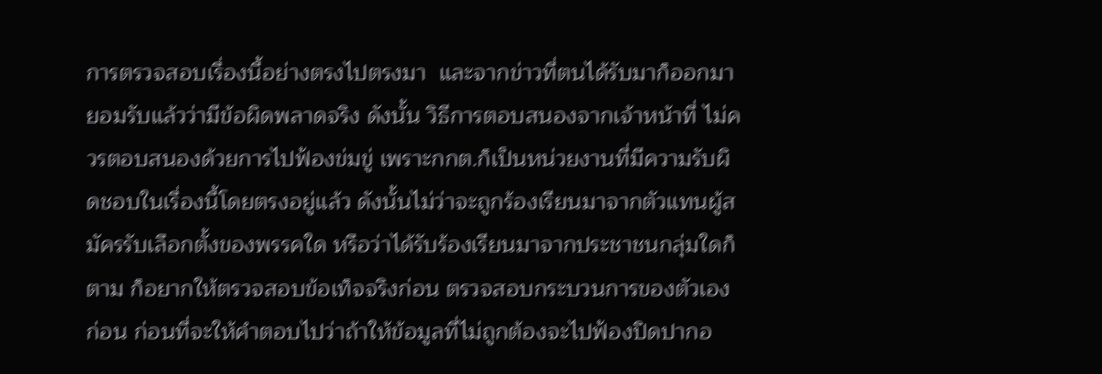การตรวจสอบเรื่องนี้อย่างตรงไปตรงมา  และจากข่าวที่ตนได้รับมาก็ออกมายอมรับแล้วว่ามีข้อผิดพลาดจริง ดังนั้น วิธีการตอบสนองจากเจ้าหน้าที่ ไม่ควรตอบสนองด้วยการไปฟ้องข่มขู่ เพราะกกต.ก็เป็นหน่วยงานที่มีความรับผิดชอบในเรื่องนี้โดยตรงอยู่แล้ว ดังนั้นไม่ว่าจะถูกร้องเรียนมาจากตัวแทนผู้สมัครรับเลือกตั้งของพรรคใด หรือว่าได้รับร้องเรียนมาจากประชาชนกลุ่มใดก็ตาม ก็อยากให้ตรวจสอบข้อเท็จจริงก่อน ตรวจสอบกระบวนการของตัวเองก่อน ก่อนที่จะให้คำตอบไปว่าถ้าให้ข้อมูลที่ไม่ถูกต้องจะไปฟ้องปิดปากอ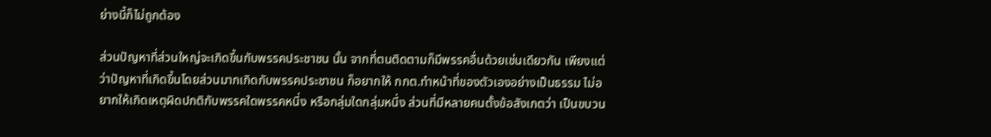ย่างนี้ก็ไม่ถูกต้อง

ส่วนปัญหาที่ส่วนใหญ่จะเกิดขึ้นกับพรรคประชาชน นั้น จากที่ตนติดตามก็มีพรรคอื่นด้วยเช่นเดียวกัน เพียงแต่ว่าปัญหาที่เกิดขึ้นโดยส่วนมากเกิดกับพรรคประชาชน ก็อยากให้ กกต.ทำหน้าที่ของตัวเองอย่างเป็นธรรม ไม่อยากให้เกิดเหตุผิดปกติกับพรรคใดพรรคหนึ่ง หรือกลุ่มใดกลุ่มหนึ่ง ส่วนที่มีหลายคนตั้งข้อสังเกตว่า เป็นขบวน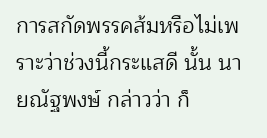การสกัดพรรคส้มหรือไม่เพราะว่าช่วงนี้กระแสดี นั้น นายณัฐพงษ์ กล่าวว่า ก็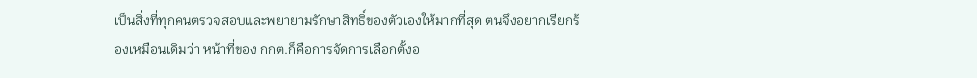เป็นสิ่งที่ทุกคนตรวจสอบและพยายามรักษาสิทธิ์ของตัวเองให้มากที่สุด ตนจึงอยากเรียกร้องเหมือนเดิมว่า หน้าที่ของ กกต.ก็คือการจัดการเลือกตั้งอ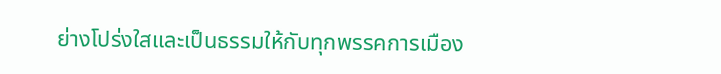ย่างโปร่งใสและเป็นธรรมให้กับทุกพรรคการเมือง